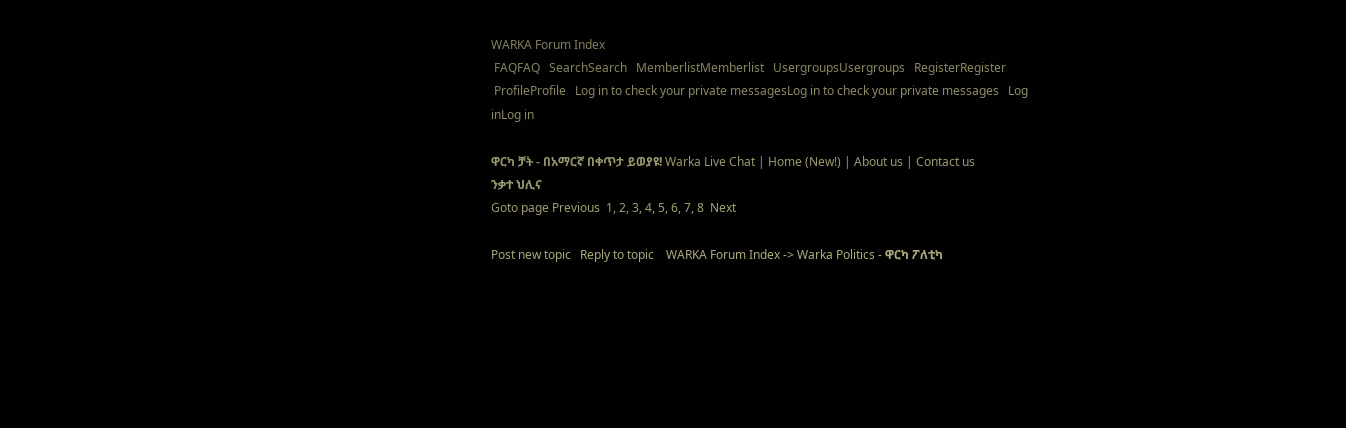WARKA Forum Index
 FAQFAQ   SearchSearch   MemberlistMemberlist   UsergroupsUsergroups   RegisterRegister
 ProfileProfile   Log in to check your private messagesLog in to check your private messages   Log inLog in

ዋርካ ቻት - በአማርኛ በቀጥታ ይወያዩ! Warka Live Chat | Home (New!) | About us | Contact us
ንቃተ ህሊና
Goto page Previous  1, 2, 3, 4, 5, 6, 7, 8  Next

Post new topic   Reply to topic    WARKA Forum Index -> Warka Politics - ዋርካ ፖለቲካ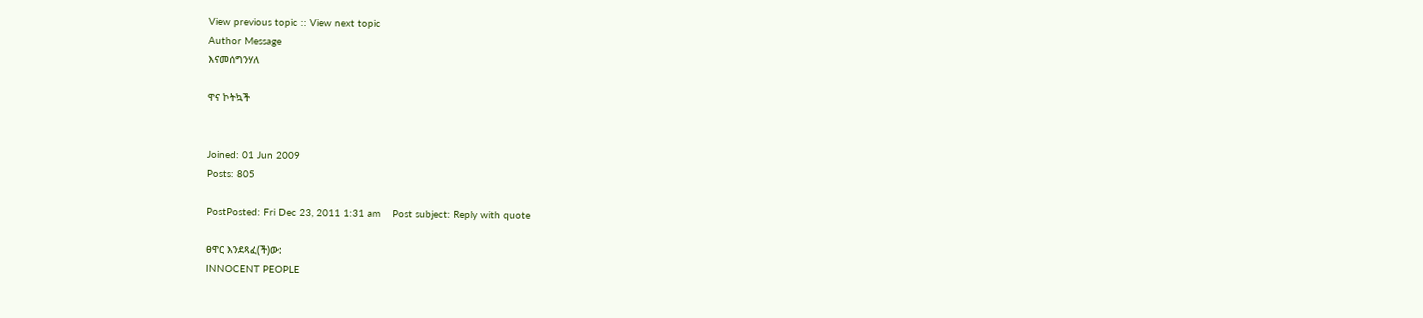View previous topic :: View next topic
Author Message
እናመሰግንሃለ

ዋና ኮትኳች


Joined: 01 Jun 2009
Posts: 805

PostPosted: Fri Dec 23, 2011 1:31 am    Post subject: Reply with quote

ፀዋር እንደጻፈ(ች)ው:
INNOCENT PEOPLE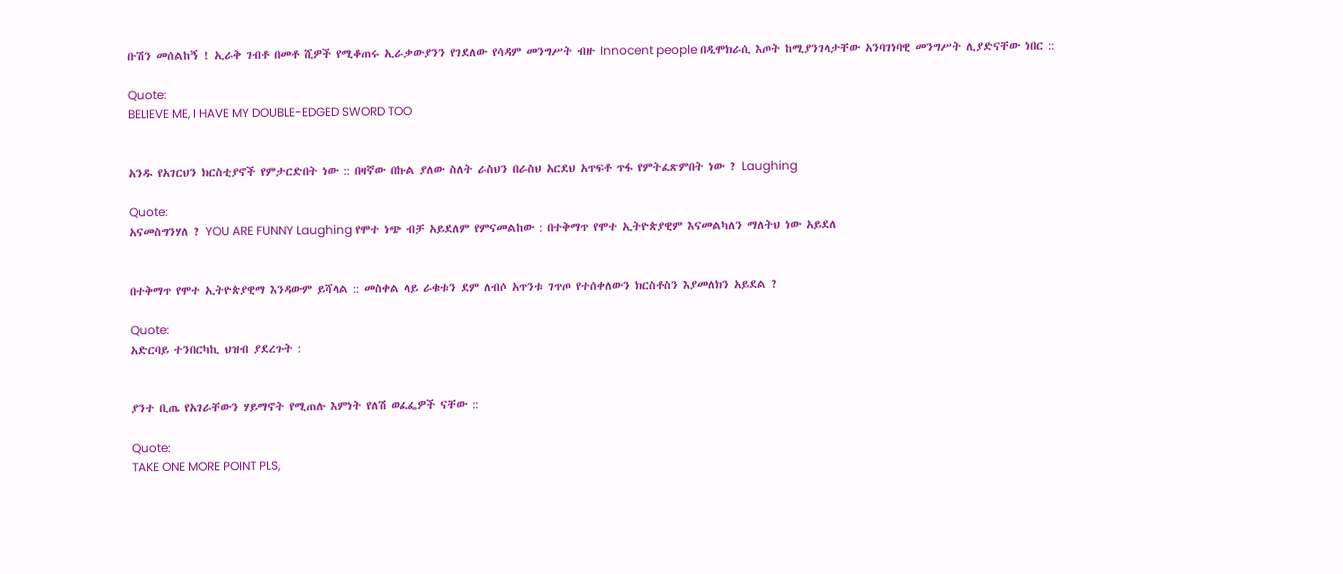ቡሽን መሰልከኝ ! ኢራቅ ገብቶ በመቶ ሺዎች የሚቆጠሩ ኢራቃውያንን የገደለው የሳዳም መንግሥት ብዙ Innocent people በዲሞክራሲ እጦት ከሚያንገላታቸው አንባገነባዊ መንግሥት ሊያድናቸው ነበር ::

Quote:
BELIEVE ME, I HAVE MY DOUBLE-EDGED SWORD TOO


አንዱ የአገርህን ክርስቲያኖች የምታርድበት ነው :: በዛኛው በኩል ያለው ስለት ራስህን በራስህ አርደህ አጥፍቶ ጥፋ የምትፈጽምበት ነው ? Laughing

Quote:
አናመስግንሃለ ? YOU ARE FUNNY Laughing የሞተ ነጭ ብቻ አይደለም የምናመልከው : በተቅማጥ የሞተ ኢትዮጵያዊም እናመልካለን ማለትህ ነው አይደለ


በተቅማጥ የሞተ ኢትዮጵያዊማ እንዳውም ይሻላል :: መስቀል ላይ ራቁቱን ደም ለብሶ አጥንቱ ገጥጦ የተሰቀለውን ክርስቶስን እያመለክን አይደል ?

Quote:
አድርባይ ተንበርካኪ ህዝብ ያደረጉት :


ያንተ ቢጤ የአገራቸውን ሃይማኖት የሚጠሉ እምነት የለሽ ወፈፌዎች ናቸው ::

Quote:
TAKE ONE MORE POINT PLS,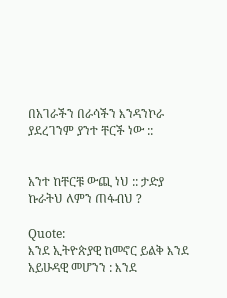በአገራችን በራሳችን እንዳንኮራ ያደረገንም ያንተ ቸርች ነው ::


አንተ ከቸርቹ ውጪ ነህ :: ታድያ ኩራትህ ለምን ጠፋብህ ?

Quote:
እንደ ኢትዮጵያዊ ከመኖር ይልቅ እንደ አይሁዳዊ መሆንን : እንደ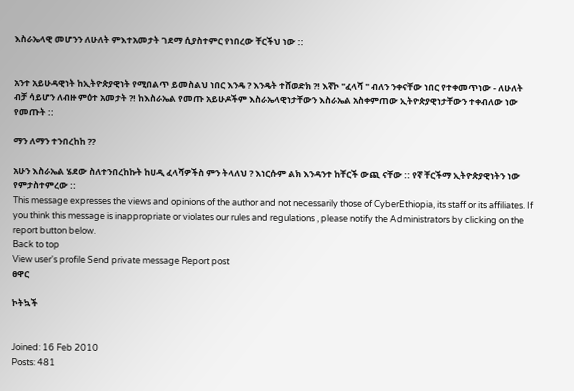እስራኤላዊ መሆንን ለሁለት ምእተአመታት ገደማ ሲያስተምር የነበረው ቸርችህ ነው ::


አንተ አይሁዳዊነት ከኢትዮጵያዊነት የሚበልጥ ይመስልህ ነበር እንዴ ? እንዴት ተሸወድክ ?! እኛኮ "ፈላሻ " ብለን ንቀናቸው ነበር የተቀመጥነው - ለሁለት ብቻ ሳይሆን ለብዙ ምዕተ አመታት ?! ከእስራኤል የመጡ አይሁዶችም እስራኤላዊነታቸውን እስራኤል አስቀምጠው ኢትዮጵያዊነታቸውን ተቀብለው ነው የመጡት ::

ማን ለማን ተንበረከከ ??

አሁን እስራኤል ሄደው ስለተንበረከኩት ከሀዲ ፈላሻዎችስ ምን ትላለህ ? እነርሱም ልክ እንዳንተ ከቸርች ውጪ ናቸው :: የኛ ቸርችማ ኢትዮጵያዊነትን ነው የምታስተምረው ::
This message expresses the views and opinions of the author and not necessarily those of CyberEthiopia, its staff or its affiliates. If you think this message is inappropriate or violates our rules and regulations , please notify the Administrators by clicking on the report button below.
Back to top
View user's profile Send private message Report post
ፀዋር

ኮትኳች


Joined: 16 Feb 2010
Posts: 481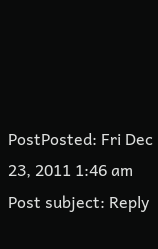PostPosted: Fri Dec 23, 2011 1:46 am    Post subject: Reply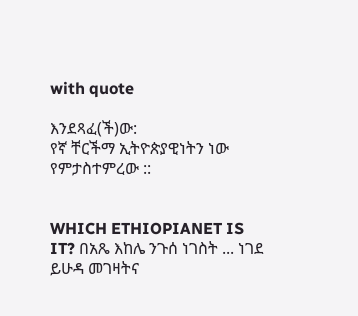with quote

እንደጻፈ(ች)ው:
የኛ ቸርችማ ኢትዮጵያዊነትን ነው የምታስተምረው ::


WHICH ETHIOPIANET IS IT? በአጼ እከሌ ንጉሰ ነገስት ... ነገደ ይሁዳ መገዛትና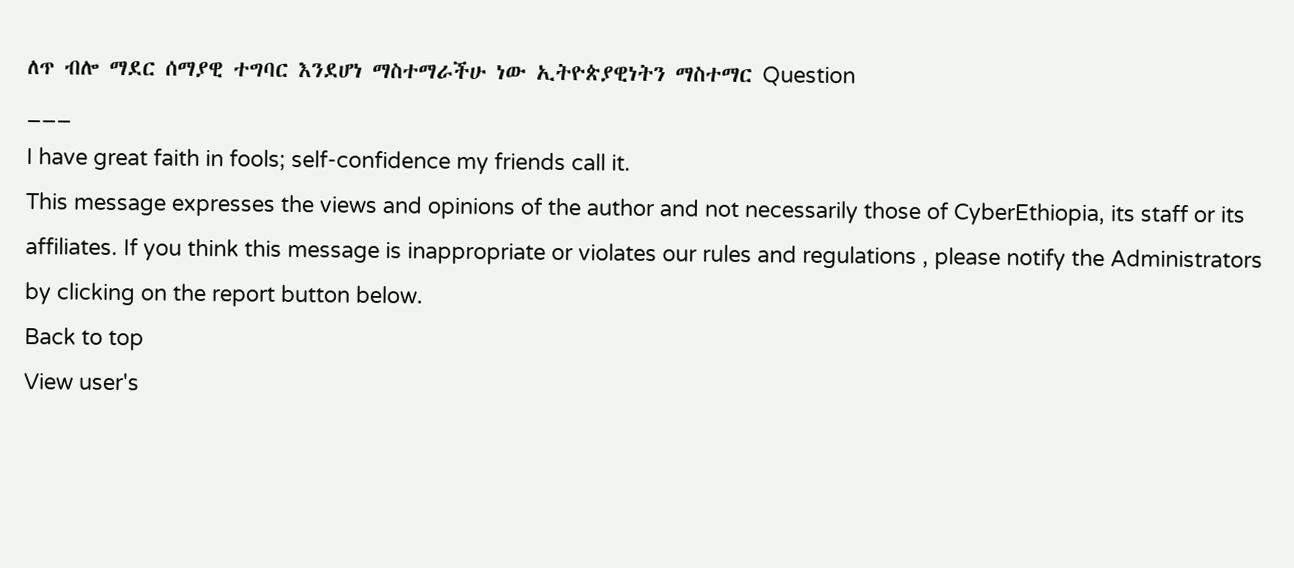ለጥ ብሎ ማደር ሰማያዊ ተግባር እንደሆነ ማስተማራችሁ ነው ኢትዮጵያዊነትን ማስተማር Question
___
I have great faith in fools; self-confidence my friends call it.
This message expresses the views and opinions of the author and not necessarily those of CyberEthiopia, its staff or its affiliates. If you think this message is inappropriate or violates our rules and regulations , please notify the Administrators by clicking on the report button below.
Back to top
View user's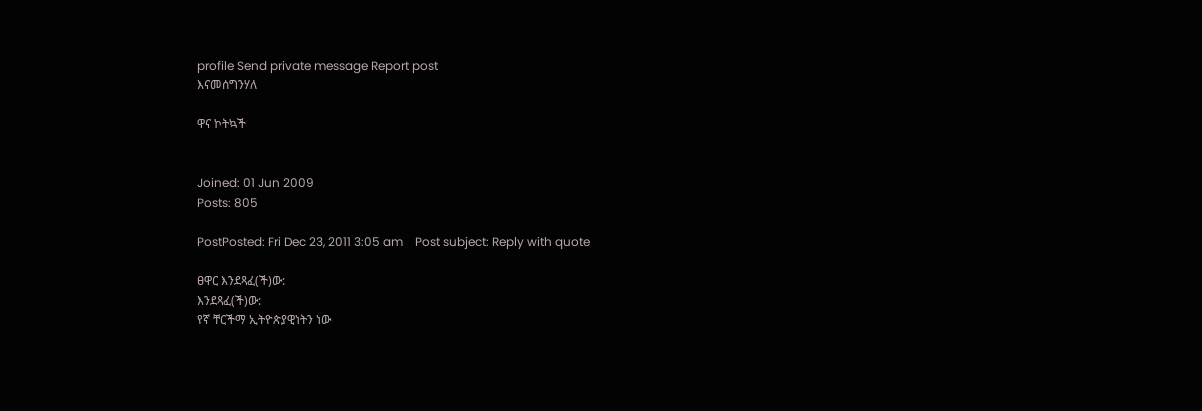profile Send private message Report post
እናመሰግንሃለ

ዋና ኮትኳች


Joined: 01 Jun 2009
Posts: 805

PostPosted: Fri Dec 23, 2011 3:05 am    Post subject: Reply with quote

ፀዋር እንደጻፈ(ች)ው:
እንደጻፈ(ች)ው:
የኛ ቸርችማ ኢትዮጵያዊነትን ነው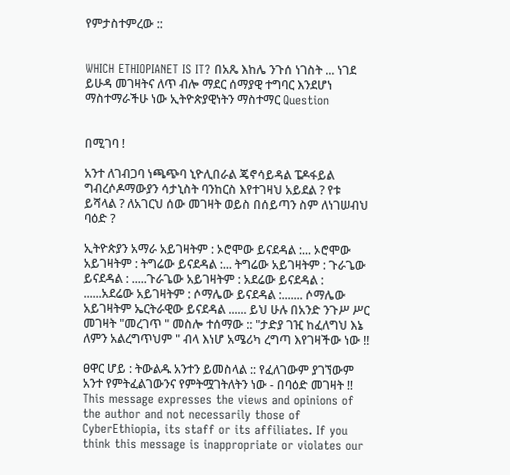የምታስተምረው ::


WHICH ETHIOPIANET IS IT? በአጼ እከሌ ንጉሰ ነገስት ... ነገደ ይሁዳ መገዛትና ለጥ ብሎ ማደር ሰማያዊ ተግባር እንደሆነ ማስተማራችሁ ነው ኢትዮጵያዊነትን ማስተማር Question


በሚገባ !

አንተ ለገብጋባ ነጫጭባ ኒዮሊበራል ጄኖሳይዳል ፔዶፋይል ግብረሶዶማውያን ሳታኒስት ባንከርስ እየተገዛህ አይደል ? የቱ ይሻላል ? ለአገርህ ሰው መገዛት ወይስ በሰይጣን ስም ለነገሠብህ ባዕድ ?

ኢትዮጵያን አማራ አይገዛትም : ኦሮሞው ይናደዳል :... ኦሮሞው አይገዛትም : ትግሬው ይናደዳል :... ትግሬው አይገዛትም : ጉራጌው ይናደዳል : .....ጉራጌው አይገዛትም : አደሬው ይናደዳል : ......አደሬው አይገዛትም : ሶማሌው ይናደዳል :....... ሶማሌው አይገዛትም ኤርትራዊው ይናደዳል ...... ይህ ሁሉ በአንድ ንጉሥ ሥር መገዛት "መረገጥ " መስሎ ተሰማው :: "ታድያ ገዢ ከፈለግህ እኔ ለምን አልረግጥህም " ብላ እነሆ አሜሪካ ረግጣ እየገዛችው ነው !!

ፀዋር ሆይ : ትውልዱ አንተን ይመስላል :: የፈለገውም ያገኘውም አንተ የምትፈልገውንና የምትሟገትለትን ነው - በባዕድ መገዛት !!
This message expresses the views and opinions of the author and not necessarily those of CyberEthiopia, its staff or its affiliates. If you think this message is inappropriate or violates our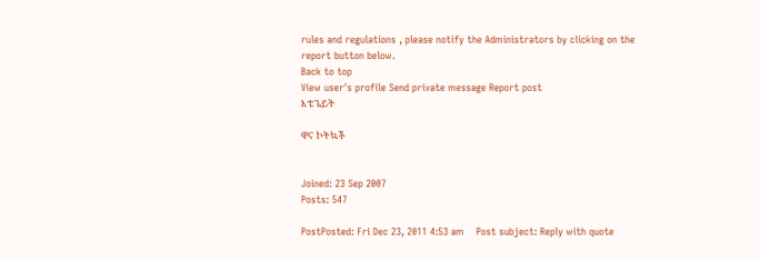rules and regulations , please notify the Administrators by clicking on the report button below.
Back to top
View user's profile Send private message Report post
እቴጌይት

ዋና ኮትኳች


Joined: 23 Sep 2007
Posts: 547

PostPosted: Fri Dec 23, 2011 4:53 am    Post subject: Reply with quote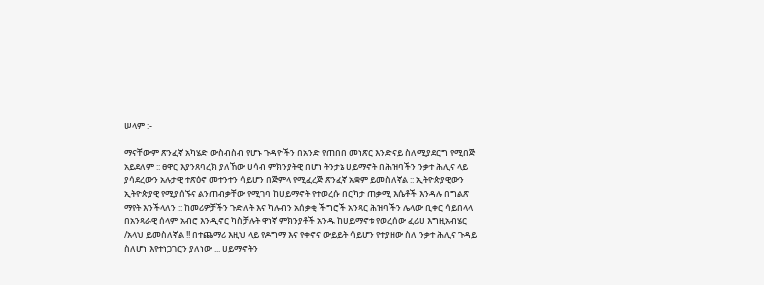ሠላም :-

ማናቸውም ጽንፈኛ አካሄድ ውስብስብ የሆኑ ጉዳዮችን በአንድ የጠበበ መነጽር እንድናይ ስለሚያደርግ የሚበጅ አይደለም :: ፀዋር እያንጸባረክ ያለኸው ሀሳብ ምክንያትዊ በሆነ ትንታኔ ሀይማኖት በሕዝባችን ንቃተ ሕሊና ላይ ያሳደረውን አሉታዊ ተጽዕኖ መተንተን ሳይሆን በጅምላ የሚፈረጅ ጽንፈኛ አቋም ይመስለኛል :: ኢትዮጵያዊውን ኢትዮጵያዊ የሚያሰኙና ልንጠብቃቸው የሚገባ ከሀይማኖት የተወረሱ በርካታ ጠቃሚ እሴቶች እንዳሉ በግልጽ ማየት እንችላለን :: ከመሪዎቻችን ጉድለት እና ካሉብን አሰቃቂ ችግሮች አንጻር ሕዝባችን ሌላው ቢቀር ሳይበላላ በአንጻራዊ ሰላም አብሮ እንዲኖር ካስቻሉት ዋነኛ ምክንያቶች አንዱ ከሀይማኖቱ የወረሰው ፈሪሀ እግዚአብሄር /አላህ ይመስለኛል !! በተጨማሪ እዚህ ላይ የዶግማ እና የቀኖና ውይይት ሳይሆን የተያዘው ስለ ንቃተ ሕሊና ጉዳይ ስለሆነ እየተነጋገርን ያለነው ... ሀይማኖትን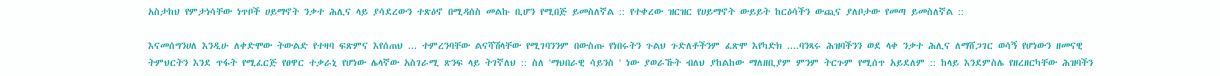አስታከህ የምታነሳቸው ነጥቦች ሀይማኖት ንቃተ ሕሊና ላይ ያሳደረውን ተጽዕኖ በሚዳሰስ መልኩ ቢሆን የሚበጅ ይመስለኛል :: የተቀረው ዝርዝር የሀይማኖት ውይይት ከርዕሳችን ውጪና ያለቦታው የመጣ ይመስለኛል ::

እናመሰግንሀለ እንዲሁ ለቀድሞው ትውልድ የተዛባ ፍጽምና እየሰጠህ ... ተምረንባቸው ልናሻሽላቸው የሚገባንንም በውስጡ የነበሩትን ጉልህ ጉድለቶችንም ፈጽሞ እየካድክ ....ባንጻሩ ሕዝባችንን ወደ ላቀ ንቃተ ሕሊና ለማሸጋገር ወሳኝ የሆነውን ዘመናዊ ትምህርትን እንደ ጥፋት የሚፈርጅ የፀዋር ተቃራኒ የሆነው ሌላኛው አስገራሚ ጽንፍ ላይ ትገኛለህ :: ስለ 'ማህበራዊ ሳይንስ ' ነው ያወራኹት ብለህ ያከልከው ማለዘቢያም ምንም ትርጉም የሚሰጥ አይደለም :: ከላይ እንደምስሌ የዘረዘርካቸው ሕዝባችን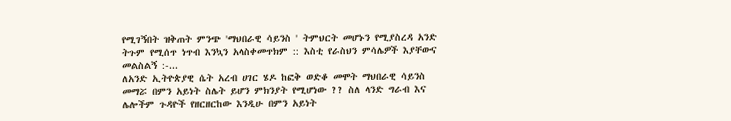የሚገኝበት ዝቅጠት ምንጭ 'ማህበራዊ ሳይንስ ' ትምህርት መሆኑን የሚያስረዳ አንድ ትጉም የሚሰጥ ነጥብ እንኳን አላስቀመጥክም :: እስቲ የራስህን ምሳሌዎች እያቸውና መልስልኝ :-...
ለአንድ ኢትዮጵያዊ ሴት አረብ ሀገር ሄዶ ከፎቅ ወድቆ መሞት ማህበራዊ ሳይንስ መማሯ በምን አይነት ስሌት ይሆን ምክንያት የሚሆነው ?? ስለ ላንድ ግራብ እና ሌሎችም ጉዳዮች የዘርዘርከው እንዲሁ በምን አይነት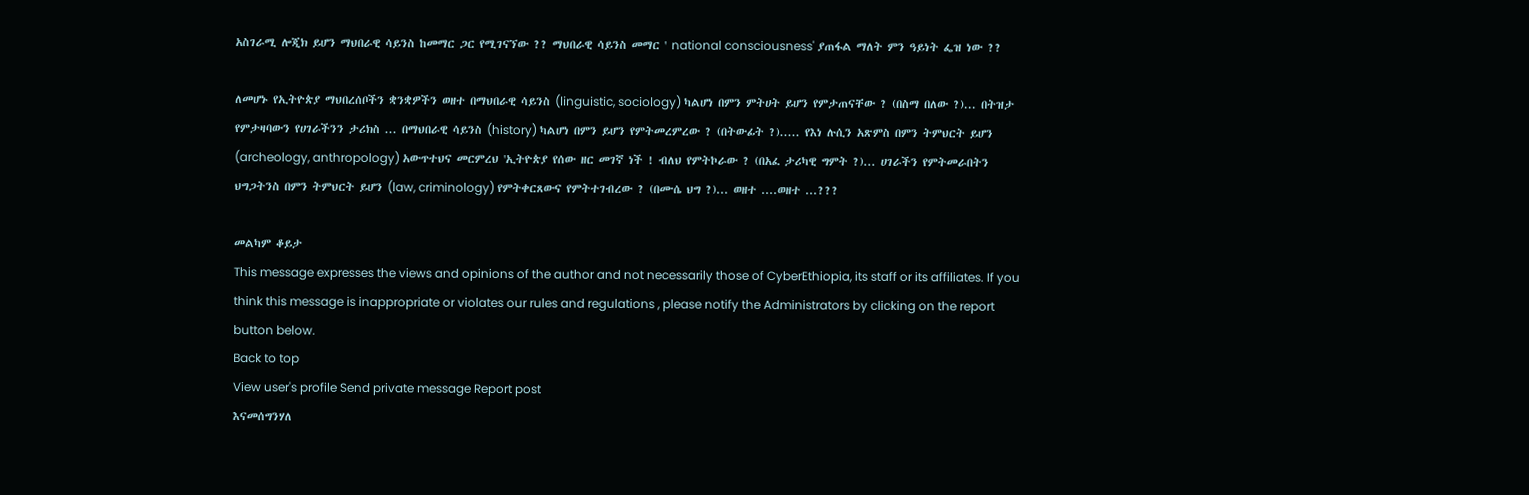አስገራሚ ሎጂክ ይሆን ማህበራዊ ሳይንስ ከመማር ጋር የሚገናኘው ?? ማህበራዊ ሳይንስ መማር ' national consciousness' ያጠፋል ማለት ምን ዓይነት ፌዝ ነው ??

ለመሆኑ የኢትዮጵያ ማህበረሰቦችን ቋንቋዎችን ወዘተ በማህበራዊ ሳይንስ (linguistic, sociology) ካልሆነ በምን ምትሀት ይሆን የምታጠናቸው ? (በስማ በለው ?)... በትዝታ የምታዛባውን የሀገራችንን ታሪክስ ... በማህበራዊ ሳይንስ (history) ካልሆነ በምን ይሆን የምትመረምረው ? (በትውፊት ?)..... የእነ ሉሲን አጽምስ በምን ትምህርት ይሆን (archeology, anthropology) አውጥተህና መርምረህ 'ኢትዮጵያ የሰው ዘር መገኛ ነች ! ብለህ የምትኮራው ? (በአፈ ታሪካዊ ግምት ?)... ሀገራችን የምትመራበትን ህግጋትንስ በምን ትምህርት ይሆን (law, criminology) የምትቀርጸውና የምትተገብረው ? (በሙሴ ህግ ?)... ወዘተ ....ወዘተ ...???

መልካም ቆይታ
This message expresses the views and opinions of the author and not necessarily those of CyberEthiopia, its staff or its affiliates. If you think this message is inappropriate or violates our rules and regulations , please notify the Administrators by clicking on the report button below.
Back to top
View user's profile Send private message Report post
እናመሰግንሃለ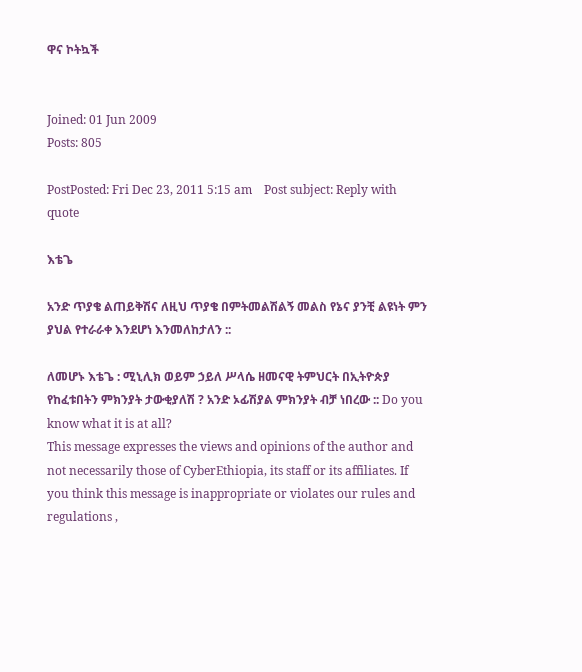ዋና ኮትኳች


Joined: 01 Jun 2009
Posts: 805

PostPosted: Fri Dec 23, 2011 5:15 am    Post subject: Reply with quote

እቴጌ

አንድ ጥያቄ ልጠይቅሽና ለዚህ ጥያቄ በምትመልሽልኝ መልስ የኔና ያንቺ ልዩነት ምን ያህል የተራራቀ እንደሆነ እንመለከታለን ::

ለመሆኑ እቴጌ : ሚኒሊክ ወይም ኃይለ ሥላሴ ዘመናዊ ትምህርት በኢትዮጵያ የከፈቱበትን ምክንያት ታውቂያለሽ ? አንድ ኦፊሽያል ምክንያት ብቻ ነበረው :: Do you know what it is at all?
This message expresses the views and opinions of the author and not necessarily those of CyberEthiopia, its staff or its affiliates. If you think this message is inappropriate or violates our rules and regulations ,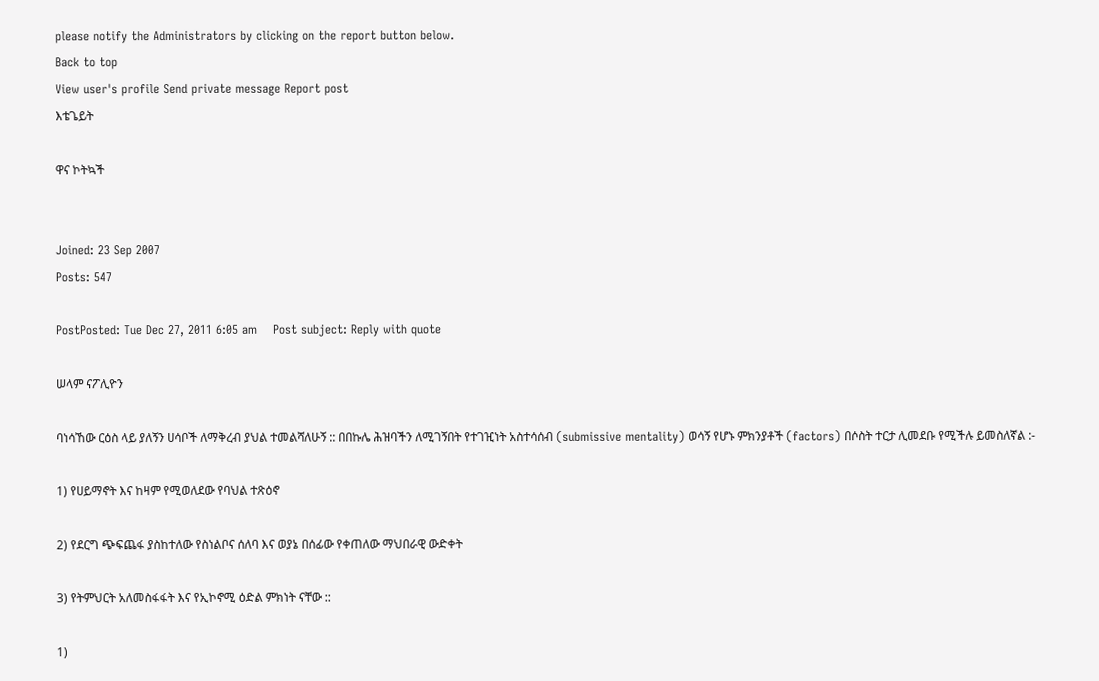please notify the Administrators by clicking on the report button below.
Back to top
View user's profile Send private message Report post
እቴጌይት

ዋና ኮትኳች


Joined: 23 Sep 2007
Posts: 547

PostPosted: Tue Dec 27, 2011 6:05 am    Post subject: Reply with quote

ሠላም ናፖሊዮን

ባነሳኸው ርዕስ ላይ ያለኝን ሀሳቦች ለማቅረብ ያህል ተመልሻለሁኝ :: በበኩሌ ሕዝባችን ለሚገኝበት የተገዢነት አስተሳሰብ (submissive mentality) ወሳኝ የሆኑ ምክንያቶች (factors) በሶስት ተርታ ሊመደቡ የሚችሉ ይመስለኛል :-

1) የሀይማኖት እና ከዛም የሚወለደው የባህል ተጽዕኖ

2) የደርግ ጭፍጨፋ ያስከተለው የስነልቦና ሰለባ እና ወያኔ በሰፊው የቀጠለው ማህበራዊ ውድቀት

3) የትምህርት አለመስፋፋት እና የኢኮኖሚ ዕድል ምክነት ናቸው ::

1)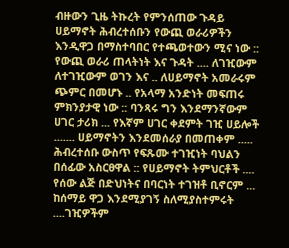ብዙውን ጊዜ ትኩረት የምንሰጠው ጉዳይ ሀይማኖት ሕብረተሰቡን የውጪ ወራሪዎችን እንዲዋጋ በማስተባበር የተጫወተውን ሚና ነው :: የውጪ ወራሪ ጠላትነት እና ጉዳት .... ለገዢውም ለተገዢውም ወገን እና .. ለሀይማኖት አመራሩም ጭምር በመሆኑ .. የአላማ አንድነት መፍጠሩ ምክንያታዊ ነው :: ባንጻሩ ግን እንደማንኛውም ሀገር ታሪክ ... የእኛም ሀገር ቀደምት ገዢ ሀይሎች ....... ሀይማኖትን እንደመሰራያ በመጠቀም ..... ሕብረተሰቡ ውስጥ የፍጹሙ ተገዢነት ባህልን በሰፊው አስርፀዋል :: የሀይማኖት ትምህርቶች .... የሰው ልጅ በድህነትና በባርነት ተገዝቶ ቢኖርም ... ከሰማይ ዋጋ እንደሚያገኝ ስለሚያስተምሩት ....ገዢዎችም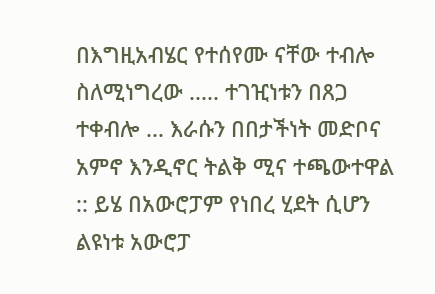በእግዚአብሄር የተሰየሙ ናቸው ተብሎ ስለሚነግረው ..... ተገዢነቱን በጸጋ ተቀብሎ ... እራሱን በበታችነት መድቦና አምኖ እንዲኖር ትልቅ ሚና ተጫውተዋል :: ይሄ በአውሮፓም የነበረ ሂደት ሲሆን ልዩነቱ አውሮፓ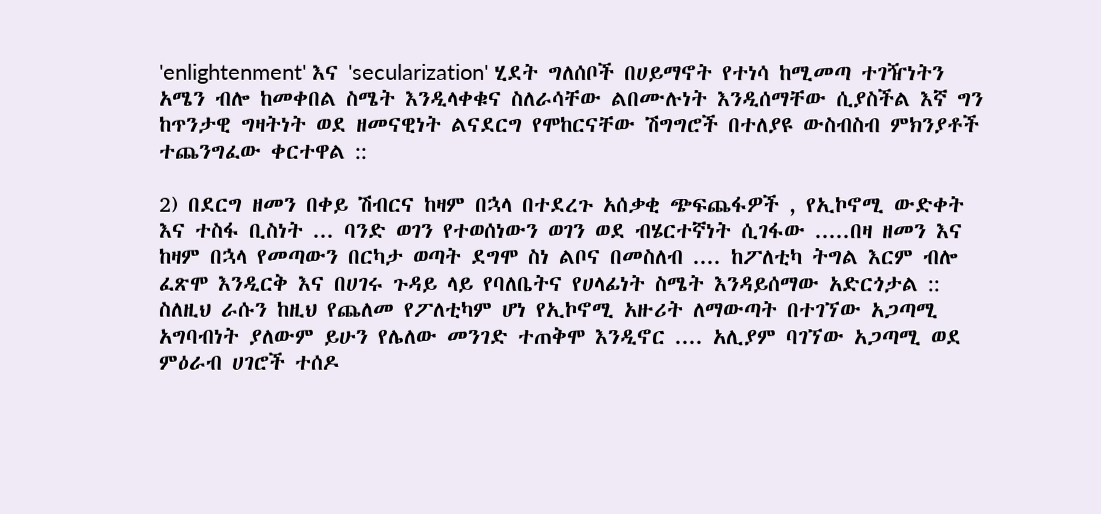'enlightenment' እና 'secularization' ሂደት ግለሰቦች በሀይማኖት የተነሳ ከሚመጣ ተገዥነትን አሜን ብሎ ከመቀበል ስሜት እንዲላቀቁና ስለራሳቸው ልበሙሉነት እንዲሰማቸው ሲያስችል እኛ ግን ከጥንታዊ ግዛትነት ወደ ዘመናዊነት ልናደርግ የሞከርናቸው ሽግግሮች በተለያዩ ውስብስብ ምክንያቶች ተጨንግፈው ቀርተዋል ::

2) በደርግ ዘመን በቀይ ሽብርና ከዛም በኋላ በተደረጉ አሰቃቂ ጭፍጨፋዎች , የኢኮኖሚ ውድቀት እና ተስፋ ቢስነት ... ባንድ ወገን የተወሰነውን ወገን ወደ ብሄርተኛነት ሲገፋው .....በዛ ዘመን እና ከዛም በኋላ የመጣውን በርካታ ወጣት ደግሞ ስነ ልቦና በመስለብ .... ከፖለቲካ ትግል እርም ብሎ ፈጽሞ እንዲርቅ እና በሀገሩ ጉዳይ ላይ የባለቤትና የሀላፊነት ስሜት እንዳይሰማው አድርጎታል :: ስለዚህ ራሱን ከዚህ የጨለመ የፖለቲካም ሆነ የኢኮኖሚ አዙሪት ለማውጣት በተገኘው አጋጣሚ አግባብነት ያለውም ይሁን የሌለው መንገድ ተጠቅሞ እንዲኖር .... አሊያም ባገኘው አጋጣሚ ወደ ምዕራብ ሀገሮች ተሰዶ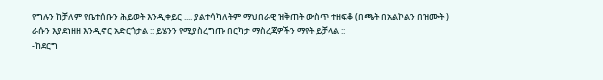የግሉን ከቻለም የቤተሰቡን ሕይወት እንዲቀይር .... ያልተሳካለትም ማህበራዊ ዝቅጠት ውስጥ ተዘፍቆ (በጫት በአልኮልን በዝሙት ) ራሱን እያደነዘዘ እንዲኖር አድርጎታል :: ይሄንን የሚያስረግጡ በርካታ ማስረጃዎችን ማየት ይቻላል ::
-ከደርግ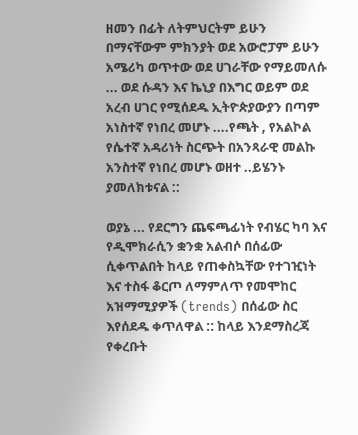ዘመን በፊት ለትምህርትም ይሁን በማናቸውም ምክንያት ወደ አውሮፓም ይሁን አሜሪካ ወጥተው ወደ ሀገራቸው የማይመለሱ ... ወደ ሱዳን እና ኬኒያ በእግር ወይም ወደ አረብ ሀገር የሚሰደዱ ኢትዮጵያውያን በጣም አነስተኛ የነበረ መሆኑ ....የጫት , የአልኮል የሴተኛ አዳሪነት ስርጭት በአንጻራዊ መልኩ አንስተኛ የነበረ መሆኑ ወዘተ ..ይሄንኑ ያመለክቱናል ::

ወያኔ ... የደርግን ጨፍጫፊነት የብሄር ካባ እና የዲሞክራሲን ቋንቋ አልብሶ በሰፊው ሲቀጥልበት ከላይ የጠቀስኳቸው የተገዢነት እና ተስፋ ቆርጦ ለማምለጥ የመሞከር አዝማሚያዎች (trends) በሰፊው ስር እየሰደዱ ቀጥለዋል :: ከላይ እንደማስረጃ የቀረቡት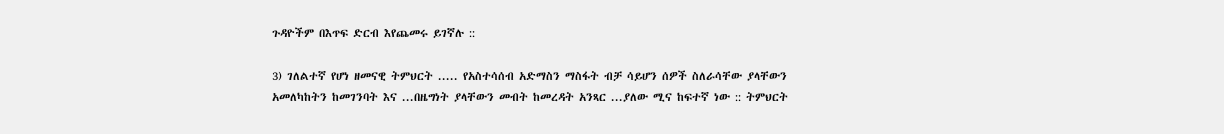ጉዳዮችም በእጥፍ ድርብ እየጨመሩ ይገኛሉ ::

3) ገለልተኛ የሆነ ዘመናዊ ትምህርት ..... የአስተሳሰብ አድማስን ማስፋት ብቻ ሳይሆን ሰዎች ስለራሳቸው ያላቸውን አመለካከትን ከመገንባት እና ...በዜግነት ያላቸውን መብት ከመረዳት አንጻር ...ያለው ሚና ከፍተኛ ነው :: ትምህርት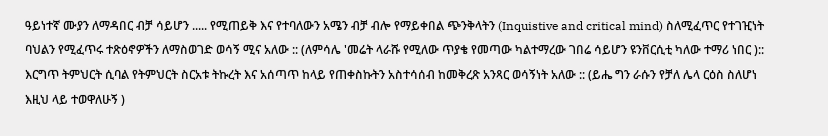ዓይነተኛ ሙያን ለማዳበር ብቻ ሳይሆን ..... የሚጠይቅ እና የተባለውን አሜን ብቻ ብሎ የማይቀበል ጭንቅላትን (Inquistive and critical mind) ስለሚፈጥር የተገዢነት ባህልን የሚፈጥሩ ተጽዕኖዎችን ለማስወገድ ወሳኝ ሚና አለው :: (ለምሳሌ 'መሬት ላራሹ የሚለው ጥያቄ የመጣው ካልተማረው ገበሬ ሳይሆን ዩንቨርሲቲ ካለው ተማሪ ነበር ):: እርግጥ ትምህርት ሲባል የትምህርት ስርአቱ ትኩረት እና አሰጣጥ ከላይ የጠቀስኩትን አስተሳሰብ ከመቅረጽ አንጻር ወሳኝነት አለው :: (ይሔ ግን ራሱን የቻለ ሌላ ርዕስ ስለሆነ እዚህ ላይ ተወዋለሁኝ )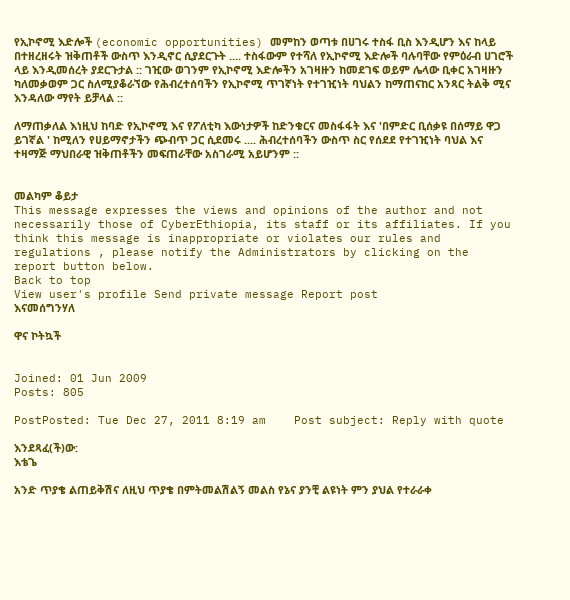የኢኮኖሚ እድሎች (economic opportunities) መምከን ወጣቱ በሀገሩ ተስፋ ቢስ እንዲሆን እና ከላይ በተዘረዘሩት ዝቅጠቶች ውስጥ እንዲኖር ሲያደርጉት .... ተስፋውም የተሻለ የኢኮኖሚ እድሎች ባሉባቸው የምዕራብ ሀገሮች ላይ እንዲመሰረት ያደርጉታል :: ገዢው ወገንም የኢኮኖሚ እድሎችን አገዛዙን ከመደገፍ ወይም ሌላው ቢቀር አገዛዙን ካለመቃወም ጋር ስለሚያቆራኘው የሕብረተሰባችን የኢኮኖሚ ጥገኛነት የተገዢነት ባህልን ከማጠናከር አንጻር ትልቅ ሚና እንዳለው ማየት ይቻላል ::

ለማጠቃለል እነዚህ ከባድ የኢኮኖሚ እና የፖለቲካ እውነታዎች ከድንቁርና መስፋፋት እና 'በምድር ቢሰቃዩ በሰማይ ዋጋ ይገኛል ' ከሚለን የሀይማኖታችን ጭብጥ ጋር ሲደመሩ .... ሕብረተሰባችን ውስጥ ስር የሰደደ የተገዢነት ባህል እና ተዛማጅ ማህበራዊ ዝቅጠቶችን መፍጠራቸው አስገራሚ አይሆንም ::


መልካም ቆይታ
This message expresses the views and opinions of the author and not necessarily those of CyberEthiopia, its staff or its affiliates. If you think this message is inappropriate or violates our rules and regulations , please notify the Administrators by clicking on the report button below.
Back to top
View user's profile Send private message Report post
እናመሰግንሃለ

ዋና ኮትኳች


Joined: 01 Jun 2009
Posts: 805

PostPosted: Tue Dec 27, 2011 8:19 am    Post subject: Reply with quote

እንደጻፈ(ች)ው:
እቴጌ

አንድ ጥያቄ ልጠይቅሽና ለዚህ ጥያቄ በምትመልሽልኝ መልስ የኔና ያንቺ ልዩነት ምን ያህል የተራራቀ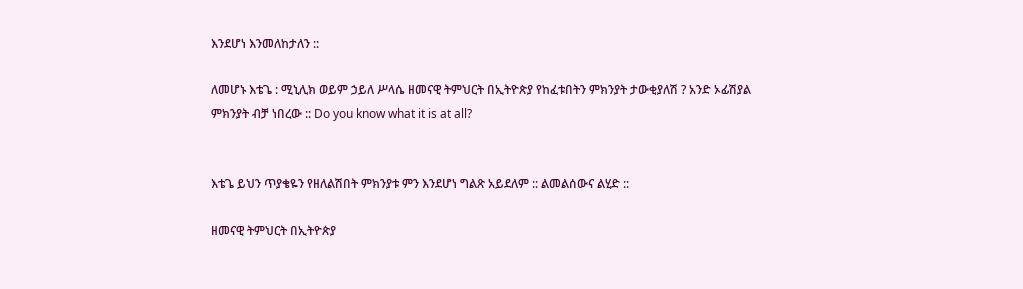እንደሆነ እንመለከታለን ::

ለመሆኑ እቴጌ : ሚኒሊክ ወይም ኃይለ ሥላሴ ዘመናዊ ትምህርት በኢትዮጵያ የከፈቱበትን ምክንያት ታውቂያለሽ ? አንድ ኦፊሽያል ምክንያት ብቻ ነበረው :: Do you know what it is at all?


እቴጌ ይህን ጥያቄዬን የዘለልሽበት ምክንያቱ ምን እንደሆነ ግልጽ አይደለም :: ልመልሰውና ልሂድ ::

ዘመናዊ ትምህርት በኢትዮጵያ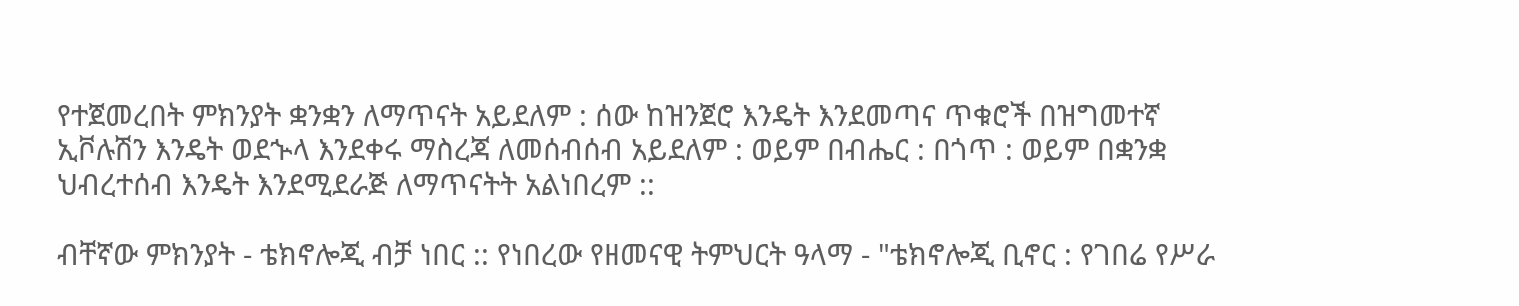የተጀመረበት ምክንያት ቋንቋን ለማጥናት አይደለም : ሰው ከዝንጀሮ እንዴት እንደመጣና ጥቁሮች በዝግመተኛ ኢቮሉሽን እንዴት ወደኍላ እንደቀሩ ማስረጃ ለመሰብሰብ አይደለም : ወይም በብሔር : በጎጥ : ወይም በቋንቋ ህብረተሰብ እንዴት እንደሚደራጅ ለማጥናትት አልነበረም ::

ብቸኛው ምክንያት - ቴክኖሎጂ ብቻ ነበር :: የነበረው የዘመናዊ ትምህርት ዓላማ - "ቴክኖሎጂ ቢኖር : የገበሬ የሥራ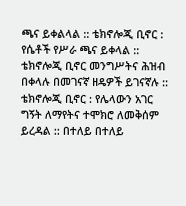ጫና ይቀልላል :: ቴክኖሎጂ ቢኖር : የሴቶች የሥራ ጫና ይቀላል :: ቴክኖሎጂ ቢኖር መንግሥትና ሕዝብ በቀላሉ በመገናኛ ዘዴዎች ይገናኛሉ :: ቴክኖሎጂ ቢኖር : የሌላውን አገር ግኝት ለማየትና ተሞክሮ ለመቅሰም ይረዳል :: በተለይ በተለይ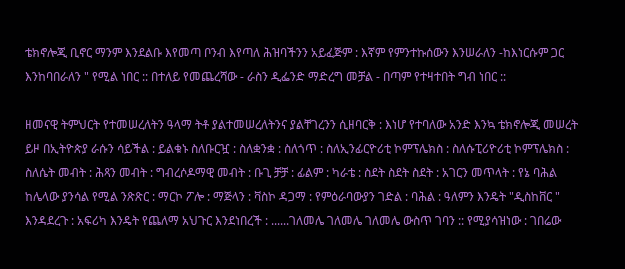ቴክኖሎጂ ቢኖር ማንም እንደልቡ እየመጣ ቦንብ እየጣለ ሕዝባችንን አይፈጅም : እኛም የምንተኩሰውን እንሠራለን -ከእነርሱም ጋር እንከባበራለን " የሚል ነበር :: በተለይ የመጨረሻው - ራስን ዲፌንድ ማድረግ መቻል - በጣም የተዛተበት ግብ ነበር ::

ዘመናዊ ትምህርት የተመሠረለትን ዓላማ ትቶ ያልተመሠረለትንና ያልቸገረንን ሲዘባርቅ : እነሆ የተባለው አንድ እንኳ ቴክኖሎጂ መሠረት ይዞ በኢትዮጵያ ራሱን ሳይችል : ይልቁኑ ስለቡርዧ : ስለቋንቋ : ስለጎጥ : ስለኢንፊርዮሪቲ ኮምፕሌክስ : ስለሱፒሪዮሪቲ ኮምፕሌክስ : ስለሴት መብት : ሕጻን መብት : ግብረሶዶማዊ መብት : ቡጊ ቻቻ : ፊልም : ካራቴ : ስደት ስደት ስደት : አገርን መጥላት : የኔ ባሕል ከሌላው ያንሳል የሚል ንጽጽር : ማርኮ ፖሎ : ማጅላን : ቫስኮ ዳጋማ : የምዕራባውያን ገድል : ባሕል : ዓለምን እንዴት "ዲስከቨር " እንዳደረጉ : አፍሪካ እንዴት የጨለማ አህጉር እንደነበረች : ......ገለመሌ ገለመሌ ገለመሌ ውስጥ ገባን :: የሚያሳዝነው : ገበሬው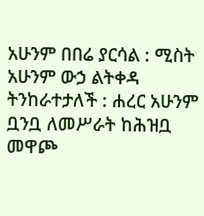አሁንም በበሬ ያርሳል : ሚስት አሁንም ውኃ ልትቀዳ ትንከራተታለች : ሐረር አሁንም ቧንቧ ለመሥራት ከሕዝቧ መዋጮ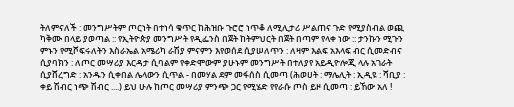ትለምናለች : መንግሥትም ጦርነት በተነሳ ቁጥር ከሕዝቡ ጉሮሮ ነጥቆ ለሚሊታሪ ሥልጠና ጉድ የሚያስብል ወጪ ካቅሙ በላይ ያወጣል :: የኢትዮጵያ መንግሥት የዲፌንስ በጀት ከትምህርት በጀት በጣም የላቀ ነው :: ታንኩን ሚጉን ምኑን የሚሾፍሩለትን እስራኤል አሜሪካ ራሽያ ምናምን እየወሰደ ሲያሠለጥን : ለዛም እልፍ አእላፍ ብር ሲመድብና ሲያባክን : ለጦር መሣሪያ እርዳታ ሲባልም የቀድሞውም ያሁኑም መንግሥት በተለያየ አይዲዮሎጂ ላሉ አገራት ሲያሸረግድ : አንዱን ሲቀበል ሌላውን ሲጥል - በመሃል ደም መፋሰስ ሲመጣ (ሕወሀት : ማሌሊት : ኢዲዩ : ሻቢያ : ቀይ ሽብር ነጭ ሽብር ....) ይህ ሁሉ ከጦር መሣሪያ ምንጭ ጋር የሚሄድ የየራሱ ጦስ ይዞ ሲመጣ : ይኸው አለ !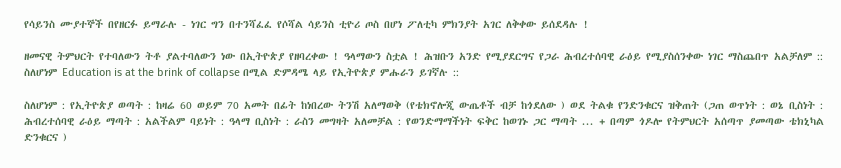የሳይንስ ሙያተኞች በየዘርፉ ይማራሉ - ነገር ግን በተንሻፈፈ የሶሻል ሳይንስ ቲዮሪ ጦስ በሆነ ፖለቲካ ምክንያት አገር ለቅቀው ይሰደዳሉ !

ዘመናዊ ትምህርት የተባለውን ትቶ ያልተባለውን ነው በኢትዮጵያ የዘባረቀው ! ዓላማውን ስቷል ! ሕዝቡን አንድ የሚያደርግና የጋራ ሕብረተሰባዊ ራዕይ የሚያስሰንቀው ነገር ማስጨበጥ አልቻለም :: ስለሆነም Education is at the brink of collapse በሚል ድምዳሜ ላይ የኢትዮጵያ ምሑራን ይገኛሉ ::

ስለሆነም : የኢትዮጵያ ወጣት : ከዛሬ 60 ወይም 70 አመት በፊት ከነበረው ትንሽ አለማወቅ (የቴክኖሎጂ ውጤቶች ብቻ ከጎደለው ) ወደ ትልቁ የንድንቁርና ዝቅጠት (ጋጠ ወጥነት : ወኔ ቢስነት : ሕብረተሰባዊ ራዕይ ማጣት : አልችልም ባይነት : ዓላማ ቢስነት : ራስን መግዛት አለመቻል : የወንድማማችነት ፍቅር ከወገኑ ጋር ማጣት ... + በጣም ጎዶሎ የትምህርት አሰጣጥ ያመጣው ቴክኒካል ድንቁርና )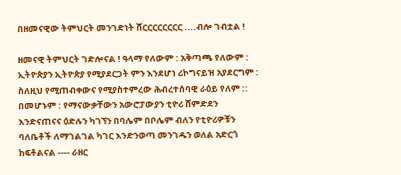በዘመናዊው ትምህርት መንገድነት ሸርርርርርርርር ....ብሎ ገብቷል !

ዘመናዊ ትምህርት ገድሎናል ! ዓላማ የለውም : አቅጣጫ የለውም : ኢትዮጵያን ኢትዮጵያ የሚያደርጋት ምን እንደሆነ ሪኮግናይዝ አያደርግም : ስለዚህ የሚጠብቀውና የሚያስተምረው ሕብረተሰባዊ ራዕይ የለም :: በመሆኑም : የማናውቃቸውን አውሮፓውያን ቲዮሪ ሸምድደን እንድናጠናና ዕድሉን ካገኘን በባሌም በቦሌም ብለን የቲዮሪዎቹን ባለቤቶች ለማገልገል ካገር እንድንወጣ መንገዱን ወለል አድርጎ ከፍቶልናል ---- ራዘር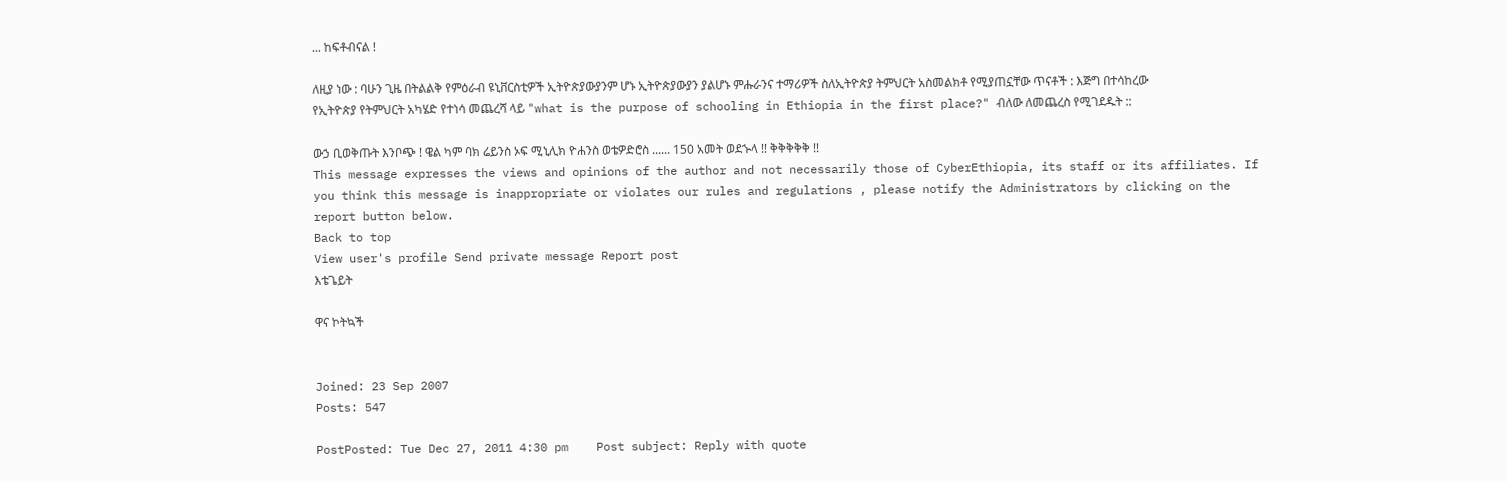... ከፍቶብናል !

ለዚያ ነው : ባሁን ጊዜ በትልልቅ የምዕራብ ዩኒቨርስቲዎች ኢትዮጵያውያንም ሆኑ ኢትዮጵያውያን ያልሆኑ ምሑራንና ተማሪዎች ስለኢትዮጵያ ትምህርት አስመልክቶ የሚያጠኗቸው ጥናቶች : እጅግ በተሳከረው የኢትዮጵያ የትምህርት አካሄድ የተነሳ መጨረሻ ላይ "what is the purpose of schooling in Ethiopia in the first place?" ብለው ለመጨረስ የሚገደዱት ::

ውኃ ቢወቅጡት እንቦጭ ! ዌል ካም ባክ ሬይንስ ኦፍ ሚኒሊክ ዮሐንስ ወቴዎድሮስ ...... 150 አመት ወደኍላ !! ቅቅቅቅቅ !!
This message expresses the views and opinions of the author and not necessarily those of CyberEthiopia, its staff or its affiliates. If you think this message is inappropriate or violates our rules and regulations , please notify the Administrators by clicking on the report button below.
Back to top
View user's profile Send private message Report post
እቴጌይት

ዋና ኮትኳች


Joined: 23 Sep 2007
Posts: 547

PostPosted: Tue Dec 27, 2011 4:30 pm    Post subject: Reply with quote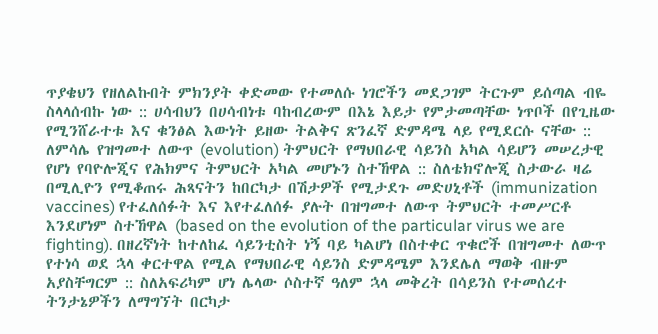ጥያቄህን የዘለልኩበት ምክንያት ቀድመው የተመለሱ ነገሮችን መደጋገም ትርጉም ይሰጣል ብዬ ስላላሰብኩ ነው :: ሀሳብህን በሀሳብነቱ ባከብረውም በእኔ እይታ የምታመጣቸው ነጥቦች በየጊዜው የሚንሸራተቱ እና ቁንፅል እውነት ይዘው ትልቅና ጽንፈኛ ድምዳሜ ላይ የሚደርሱ ናቸው :: ለምሳሌ የዝግመተ ለውጥ (evolution) ትምህርት የማህበራዊ ሳይንስ አካል ሳይሆን መሠረታዊ የሆነ የባዮሎጂና የሕክምና ትምህርት አካል መሆኑን ስተኸዋል :: ስለቴክኖሎጂ ስታውራ ዛሬ በሚሊዮን የሚቆጠሩ ሕጻናትን ከበርካታ በሽታዎች የሚታደጉ መድሀኒቶች (immunization vaccines) የተፈለሰፉት እና እየተፈለሰፉ ያሉት በዝግመተ ለውጥ ትምህርት ተመሥርቶ እንደሆነም ስተኸዋል (based on the evolution of the particular virus we are fighting). በዘረኛነት ከተለከፈ ሳይንቲስት ነኝ ባይ ካልሆነ በስተቀር ጥቁሮች በዝግመተ ለውጥ የተነሳ ወደ ኋላ ቀርተዋል የሚል የማህበራዊ ሳይንስ ድምዳሜም እንደሌለ ማወቅ ብዙም አያስቸግርም :: ስለአፍሪካም ሆነ ሌላው ሶስተኛ ዓለም ኋላ መቅረት በሳይንስ የተመሰረተ ትንታኔዎችን ለማግኘት በርካታ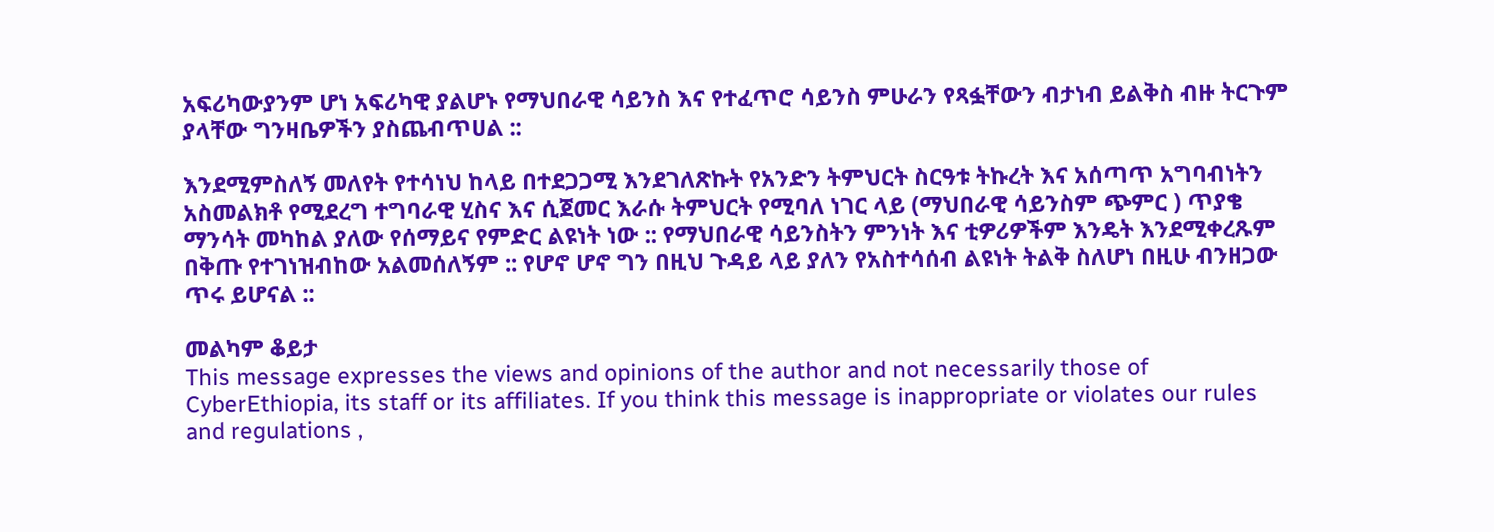አፍሪካውያንም ሆነ አፍሪካዊ ያልሆኑ የማህበራዊ ሳይንስ እና የተፈጥሮ ሳይንስ ምሁራን የጻፏቸውን ብታነብ ይልቅስ ብዙ ትርጉም ያላቸው ግንዛቤዎችን ያስጨብጥሀል ::

እንደሚምስለኝ መለየት የተሳነህ ከላይ በተደጋጋሚ እንደገለጽኩት የአንድን ትምህርት ስርዓቱ ትኩረት እና አሰጣጥ አግባብነትን አስመልክቶ የሚደረግ ተግባራዊ ሂስና እና ሲጀመር እራሱ ትምህርት የሚባለ ነገር ላይ (ማህበራዊ ሳይንስም ጭምር ) ጥያቄ ማንሳት መካከል ያለው የሰማይና የምድር ልዩነት ነው :: የማህበራዊ ሳይንስትን ምንነት እና ቲዎሪዎችም እንዴት እንደሚቀረጹም በቅጡ የተገነዝብከው አልመሰለኝም :: የሆኖ ሆኖ ግን በዚህ ጉዳይ ላይ ያለን የአስተሳሰብ ልዩነት ትልቅ ስለሆነ በዚሁ ብንዘጋው ጥሩ ይሆናል ::

መልካም ቆይታ
This message expresses the views and opinions of the author and not necessarily those of CyberEthiopia, its staff or its affiliates. If you think this message is inappropriate or violates our rules and regulations ,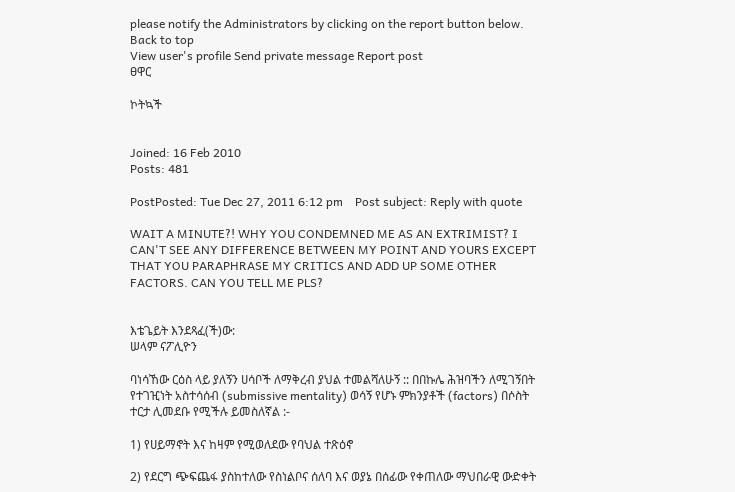please notify the Administrators by clicking on the report button below.
Back to top
View user's profile Send private message Report post
ፀዋር

ኮትኳች


Joined: 16 Feb 2010
Posts: 481

PostPosted: Tue Dec 27, 2011 6:12 pm    Post subject: Reply with quote

WAIT A MINUTE?! WHY YOU CONDEMNED ME AS AN EXTRIMIST? I CAN'T SEE ANY DIFFERENCE BETWEEN MY POINT AND YOURS EXCEPT THAT YOU PARAPHRASE MY CRITICS AND ADD UP SOME OTHER FACTORS. CAN YOU TELL ME PLS?


እቴጌይት እንደጻፈ(ች)ው:
ሠላም ናፖሊዮን

ባነሳኸው ርዕስ ላይ ያለኝን ሀሳቦች ለማቅረብ ያህል ተመልሻለሁኝ :: በበኩሌ ሕዝባችን ለሚገኝበት የተገዢነት አስተሳሰብ (submissive mentality) ወሳኝ የሆኑ ምክንያቶች (factors) በሶስት ተርታ ሊመደቡ የሚችሉ ይመስለኛል :-

1) የሀይማኖት እና ከዛም የሚወለደው የባህል ተጽዕኖ

2) የደርግ ጭፍጨፋ ያስከተለው የስነልቦና ሰለባ እና ወያኔ በሰፊው የቀጠለው ማህበራዊ ውድቀት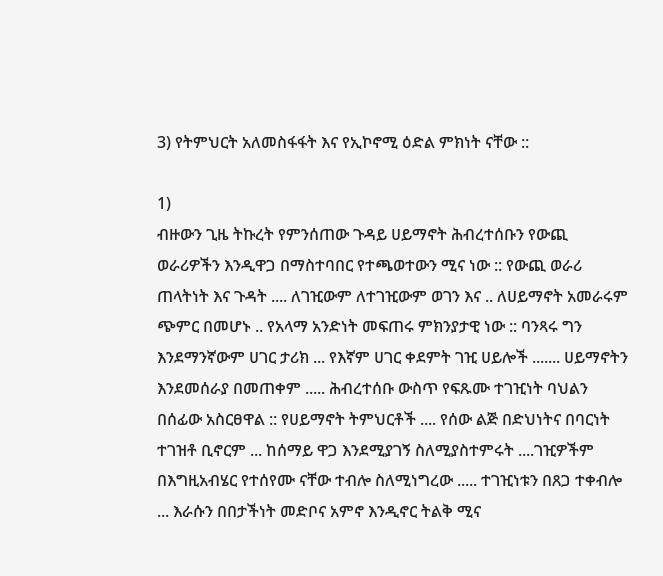3) የትምህርት አለመስፋፋት እና የኢኮኖሚ ዕድል ምክነት ናቸው ::

1)
ብዙውን ጊዜ ትኩረት የምንሰጠው ጉዳይ ሀይማኖት ሕብረተሰቡን የውጪ ወራሪዎችን እንዲዋጋ በማስተባበር የተጫወተውን ሚና ነው :: የውጪ ወራሪ ጠላትነት እና ጉዳት .... ለገዢውም ለተገዢውም ወገን እና .. ለሀይማኖት አመራሩም ጭምር በመሆኑ .. የአላማ አንድነት መፍጠሩ ምክንያታዊ ነው :: ባንጻሩ ግን እንደማንኛውም ሀገር ታሪክ ... የእኛም ሀገር ቀደምት ገዢ ሀይሎች ....... ሀይማኖትን እንደመሰራያ በመጠቀም ..... ሕብረተሰቡ ውስጥ የፍጹሙ ተገዢነት ባህልን በሰፊው አስርፀዋል :: የሀይማኖት ትምህርቶች .... የሰው ልጅ በድህነትና በባርነት ተገዝቶ ቢኖርም ... ከሰማይ ዋጋ እንደሚያገኝ ስለሚያስተምሩት ....ገዢዎችም በእግዚአብሄር የተሰየሙ ናቸው ተብሎ ስለሚነግረው ..... ተገዢነቱን በጸጋ ተቀብሎ ... እራሱን በበታችነት መድቦና አምኖ እንዲኖር ትልቅ ሚና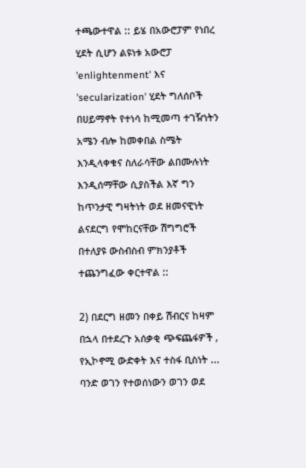ተጫውተዋል :: ይሄ በአውሮፓም የነበረ ሂደት ሲሆን ልዩነቱ አውሮፓ 'enlightenment' እና 'secularization' ሂደት ግለሰቦች በሀይማኖት የተነሳ ከሚመጣ ተገዥነትን አሜን ብሎ ከመቀበል ስሜት እንዲላቀቁና ስለራሳቸው ልበሙሉነት እንዲሰማቸው ሲያስችል እኛ ግን ከጥንታዊ ግዛትነት ወደ ዘመናዊነት ልናደርግ የሞከርናቸው ሽግግሮች በተለያዩ ውስብስብ ምክንያቶች ተጨንግፈው ቀርተዋል ::

2) በደርግ ዘመን በቀይ ሽብርና ከዛም በኋላ በተደረጉ አሰቃቂ ጭፍጨፋዎች , የኢኮኖሚ ውድቀት እና ተስፋ ቢስነት ... ባንድ ወገን የተወሰነውን ወገን ወደ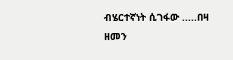ብሄርተኛነት ሲገፋው .....በዛ ዘመን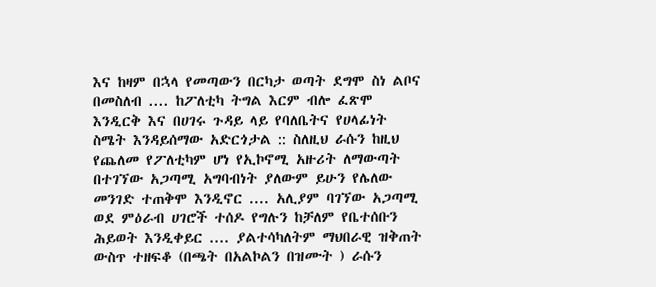እና ከዛም በኋላ የመጣውን በርካታ ወጣት ደግሞ ስነ ልቦና በመስለብ .... ከፖለቲካ ትግል እርም ብሎ ፈጽሞ እንዲርቅ እና በሀገሩ ጉዳይ ላይ የባለቤትና የሀላፊነት ስሜት እንዳይሰማው አድርጎታል :: ስለዚህ ራሱን ከዚህ የጨለመ የፖለቲካም ሆነ የኢኮኖሚ አዙሪት ለማውጣት በተገኘው አጋጣሚ አግባብነት ያለውም ይሁን የሌለው መንገድ ተጠቅሞ እንዲኖር .... አሊያም ባገኘው አጋጣሚ ወደ ምዕራብ ሀገሮች ተሰዶ የግሉን ከቻለም የቤተሰቡን ሕይወት እንዲቀይር .... ያልተሳካለትም ማህበራዊ ዝቅጠት ውስጥ ተዘፍቆ (በጫት በአልኮልን በዝሙት ) ራሱን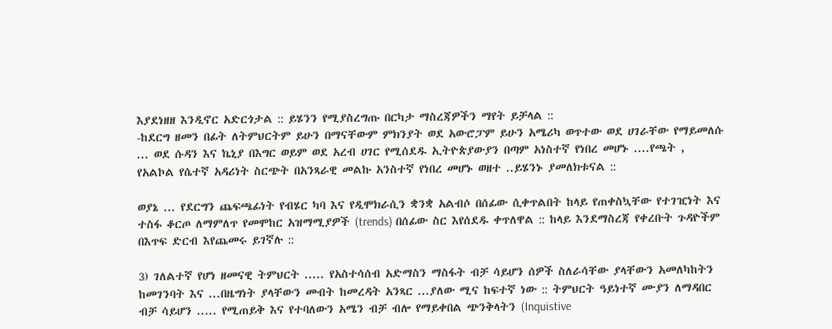እያደነዘዘ እንዲኖር አድርጎታል :: ይሄንን የሚያስረግጡ በርካታ ማስረጃዎችን ማየት ይቻላል ::
-ከደርግ ዘመን በፊት ለትምህርትም ይሁን በማናቸውም ምክንያት ወደ አውሮፓም ይሁን አሜሪካ ወጥተው ወደ ሀገራቸው የማይመለሱ ... ወደ ሱዳን እና ኬኒያ በእግር ወይም ወደ አረብ ሀገር የሚሰደዱ ኢትዮጵያውያን በጣም አነስተኛ የነበረ መሆኑ ....የጫት , የአልኮል የሴተኛ አዳሪነት ስርጭት በአንጻራዊ መልኩ አንስተኛ የነበረ መሆኑ ወዘተ ..ይሄንኑ ያመለክቱናል ::

ወያኔ ... የደርግን ጨፍጫፊነት የብሄር ካባ እና የዲሞክራሲን ቋንቋ አልብሶ በሰፊው ሲቀጥልበት ከላይ የጠቀስኳቸው የተገዢነት እና ተስፋ ቆርጦ ለማምለጥ የመሞከር አዝማሚያዎች (trends) በሰፊው ስር እየሰደዱ ቀጥለዋል :: ከላይ እንደማስረጃ የቀረቡት ጉዳዮችም በእጥፍ ድርብ እየጨመሩ ይገኛሉ ::

3) ገለልተኛ የሆነ ዘመናዊ ትምህርት ..... የአስተሳሰብ አድማስን ማስፋት ብቻ ሳይሆን ሰዎች ስለራሳቸው ያላቸውን አመለካከትን ከመገንባት እና ...በዜግነት ያላቸውን መብት ከመረዳት አንጻር ...ያለው ሚና ከፍተኛ ነው :: ትምህርት ዓይነተኛ ሙያን ለማዳበር ብቻ ሳይሆን ..... የሚጠይቅ እና የተባለውን አሜን ብቻ ብሎ የማይቀበል ጭንቅላትን (Inquistive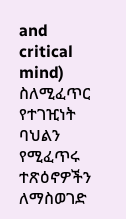and critical mind) ስለሚፈጥር የተገዢነት ባህልን የሚፈጥሩ ተጽዕኖዎችን ለማስወገድ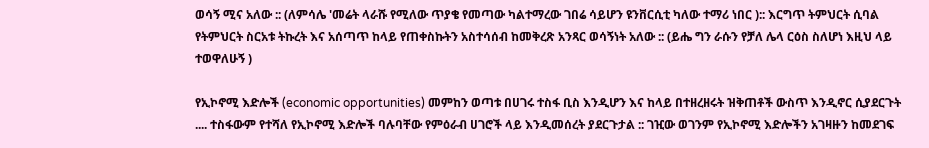ወሳኝ ሚና አለው :: (ለምሳሌ 'መሬት ላራሹ የሚለው ጥያቄ የመጣው ካልተማረው ገበሬ ሳይሆን ዩንቨርሲቲ ካለው ተማሪ ነበር ):: እርግጥ ትምህርት ሲባል የትምህርት ስርአቱ ትኩረት እና አሰጣጥ ከላይ የጠቀስኩትን አስተሳሰብ ከመቅረጽ አንጻር ወሳኝነት አለው :: (ይሔ ግን ራሱን የቻለ ሌላ ርዕስ ስለሆነ እዚህ ላይ ተወዋለሁኝ )

የኢኮኖሚ እድሎች (economic opportunities) መምከን ወጣቱ በሀገሩ ተስፋ ቢስ እንዲሆን እና ከላይ በተዘረዘሩት ዝቅጠቶች ውስጥ እንዲኖር ሲያደርጉት .... ተስፋውም የተሻለ የኢኮኖሚ እድሎች ባሉባቸው የምዕራብ ሀገሮች ላይ እንዲመሰረት ያደርጉታል :: ገዢው ወገንም የኢኮኖሚ እድሎችን አገዛዙን ከመደገፍ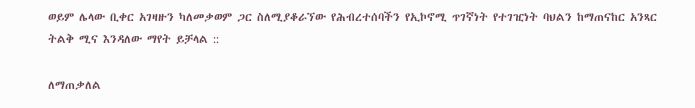ወይም ሌላው ቢቀር አገዛዙን ካለመቃወም ጋር ስለሚያቆራኘው የሕብረተሰባችን የኢኮኖሚ ጥገኛነት የተገዢነት ባህልን ከማጠናከር አንጻር ትልቅ ሚና እንዳለው ማየት ይቻላል ::

ለማጠቃለል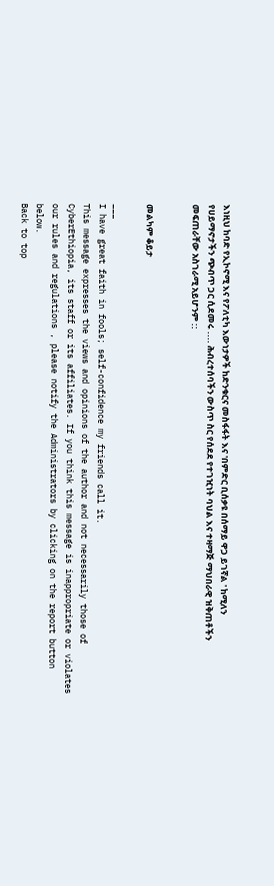እነዚህ ከባድ የኢኮኖሚ እና የፖለቲካ እውነታዎች ከድንቁርና መስፋፋት እና 'በምድር ቢሰቃዩ በሰማይ ዋጋ ይገኛል ' ከሚለን የሀይማኖታችን ጭብጥ ጋር ሲደመሩ .... ሕብረተሰባችን ውስጥ ስር የሰደደ የተገዢነት ባህል እና ተዛማጅ ማህበራዊ ዝቅጠቶችን መፍጠራቸው አስገራሚ አይሆንም ::


መልካም ቆይታ

___
I have great faith in fools; self-confidence my friends call it.
This message expresses the views and opinions of the author and not necessarily those of CyberEthiopia, its staff or its affiliates. If you think this message is inappropriate or violates our rules and regulations , please notify the Administrators by clicking on the report button below.
Back to top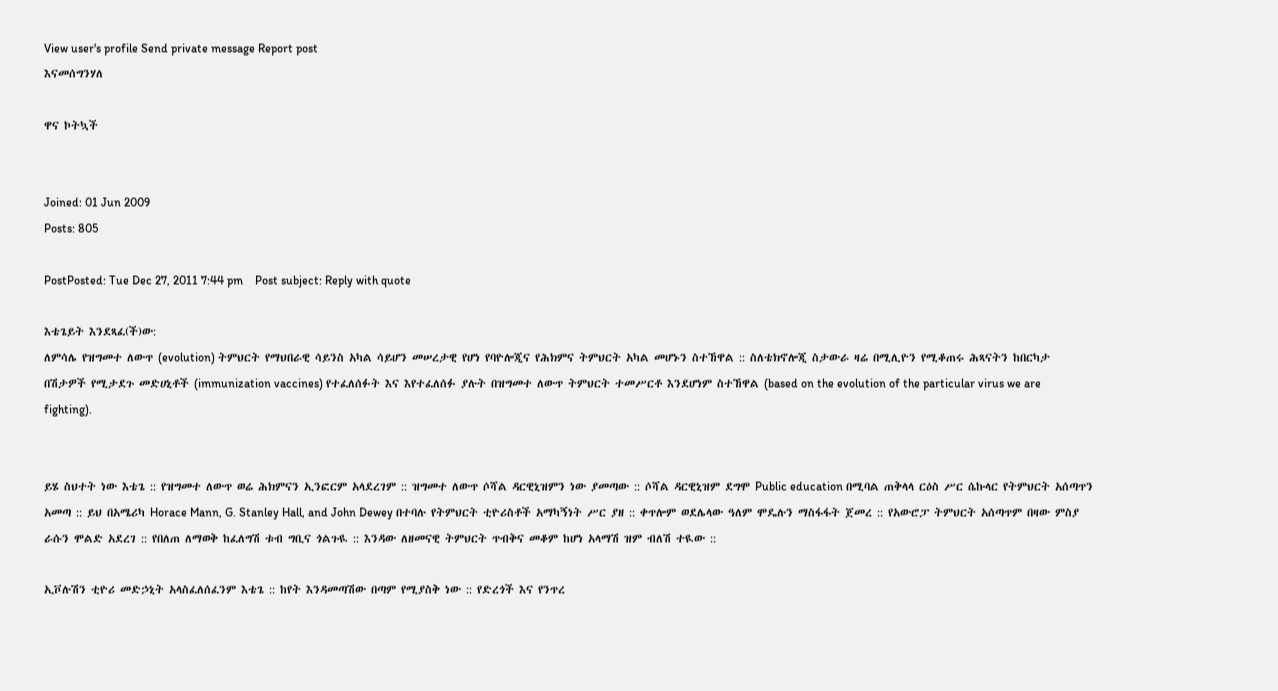View user's profile Send private message Report post
እናመሰግንሃለ

ዋና ኮትኳች


Joined: 01 Jun 2009
Posts: 805

PostPosted: Tue Dec 27, 2011 7:44 pm    Post subject: Reply with quote

እቴጌይት እንደጻፈ(ች)ው:
ለምሳሌ የዝግመተ ለውጥ (evolution) ትምህርት የማህበራዊ ሳይንስ አካል ሳይሆን መሠረታዊ የሆነ የባዮሎጂና የሕክምና ትምህርት አካል መሆኑን ስተኸዋል :: ስለቴክኖሎጂ ስታውራ ዛሬ በሚሊዮን የሚቆጠሩ ሕጻናትን ከበርካታ በሽታዎች የሚታደጉ መድሀኒቶች (immunization vaccines) የተፈለሰፉት እና እየተፈለሰፉ ያሉት በዝግመተ ለውጥ ትምህርት ተመሥርቶ እንደሆነም ስተኸዋል (based on the evolution of the particular virus we are fighting).


ይሄ ስህተት ነው እቴጌ :: የዝግመተ ለውጥ ወሬ ሕክምናን ኢንፎርም አላደረገም :: ዝግመተ ለውጥ ሶሻል ዳርዊኒዝምን ነው ያመጣው :: ሶሻል ዳርዊኒዝም ደግሞ Public education በሚባል ጠቅላላ ርዕስ ሥር ሴኩላር የትምህርት አሰጣጥን አመጣ :: ይህ በአሜሪካ Horace Mann, G. Stanley Hall, and John Dewey በተባሉ የትምህርት ቲዮሪስቶች አማካኝነት ሥር ያዘ :: ቀጥሎም ወደሌላው ዓለም ሞዴሉን ማስፋፋት ጀመረ :: የአውሮፓ ትምህርት አሰጣጥም በዛው ምስያ ራሱን ሞልድ አደረገ :: የበለጠ ለማወቅ ከፈለግሽ ቱብ ግቢና ጎልጉዪ :: እንዳው ለዘመናዊ ትምህርት ጥብቅና መቆም ከሆነ አላማሽ ዝም ብለሽ ተዪው ::

ኢቮሉሽን ቲዮሪ መድኃኒት አላስፈለሰፈንም እቴጌ :: ከየት እንዳመጣሽው በጣም የሚያስቅ ነው :: የድረጎች እና የንጥረ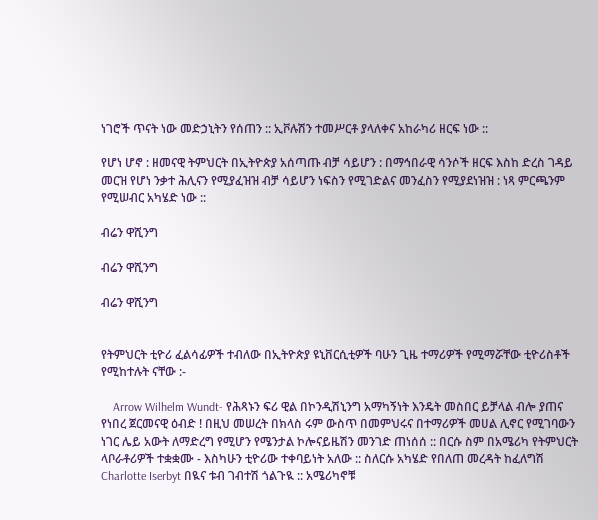ነገሮች ጥናት ነው መድኃኒትን የሰጠን :: ኢቮሉሽን ተመሥርቶ ያላለቀና አከራካሪ ዘርፍ ነው ::

የሆነ ሆኖ : ዘመናዊ ትምህርት በኢትዮጵያ አሰጣጡ ብቻ ሳይሆን : በማኅበራዊ ሳንሶች ዘርፍ እስከ ድረስ ገዳይ መርዝ የሆነ ንቃተ ሕሊናን የሚያፈዝዝ ብቻ ሳይሆን ነፍስን የሚገድልና መንፈስን የሚያደነዝዝ : ነጻ ምርጫንም የሚሠብር አካሄድ ነው ::

ብሬን ዋሺንግ

ብሬን ዋሺንግ

ብሬን ዋሺንግ


የትምህርት ቲዮሪ ፈልሳፊዎች ተብለው በኢትዮጵያ ዩኒቨርሲቲዎች ባሁን ጊዜ ተማሪዎች የሚማሯቸው ቲዮሪስቶች የሚከተሉት ናቸው :-

    Arrow Wilhelm Wundt- የሕጻኑን ፍሪ ዊል በኮንዲሽኒንግ አማካኝነት እንዴት መስበር ይቻላል ብሎ ያጠና የነበረ ጀርመናዊ ዕብድ ! በዚህ መሠረት በክላስ ሩም ውስጥ በመምህሩና በተማሪዎች መሀል ሊኖር የሚገባውን ነገር ሌይ አውት ለማድረግ የሚሆን የሜንታል ኮሎናይዜሽን መንገድ ጠነሰሰ :: በርሱ ስም በአሜሪካ የትምህርት ላቦራቶሪዎች ተቋቋሙ - እስካሁን ቲዮሪው ተቀባይነት አለው :: ስለርሱ አካሄድ የበለጠ መረዳት ከፈለግሽ Charlotte Iserbyt በዪና ቱብ ገብተሽ ጎልጉዪ :: አሜሪካኖቹ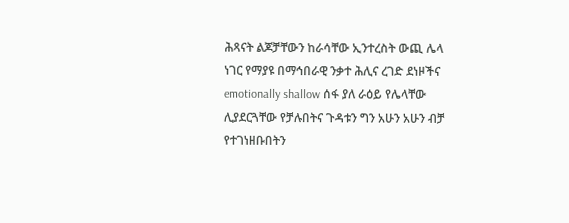ሕጻናት ልጆቻቸውን ከራሳቸው ኢንተረስት ውጪ ሌላ ነገር የማያዩ በማኅበራዊ ንቃተ ሕሊና ረገድ ደነዞችና emotionally shallow ሰፋ ያለ ራዕይ የሌላቸው ሊያደርጓቸው የቻሉበትና ጉዳቱን ግን አሁን አሁን ብቻ የተገነዘቡበትን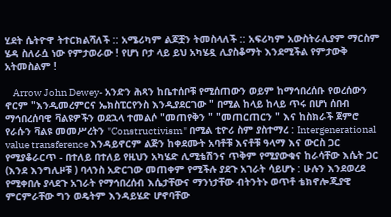ሂደት ሴትዮዋ ትተርክልሻለች :: አሜሪካም ልጆቿን ትመስላለች :: አፍሪካም አውስትራሊያም ማርስም ሄዳ ስለራሷ ነው የምታወራው ! የሆነ ቦታ ላይ ይህ አካሄዷ ሊያስቆማት እንደሚችል የምታውቅ አትመስልም !

    Arrow John Dewey- አንድን ሕጻን ከቤተሰቦቹ የሚሰጠውን ወይም ከማኅበረሰቡ የወረሰውን ኖርም "እንዲመረምርና ኤክስፒርየንስ እንዲያደርገው " በሚል ከላይ ከላይ ጥሩ በሆነ ሰበብ ማኅበረሰባዊ ቫልዩዎችን ወደኋላ ተመልሶ "መጠየቅን " "መጠርጠርን " እና ከስክራች ጀምሮ የራሱን ቫልዩ መመሥረትን "Constructivism" በሚል ቲዮሪ ስም ያስተማረ : Intergenerational value transference እንዳይኖርም ልጅን ከቀደሙት አባቶቹ እናቶቹ ዓላማ እና ውርስ ጋር የሚያቆራርጥ - በተለይ በተለይ የዚህን አካሄድ ሊሚቴሽንና ጥቅም የሚያውቁና ከራሳቸው እሴት ጋር (እንደ እንግሊዞቹ ) ባላንስ አድርገው መጠቀም የሚችሉ ያደጉ አገራት ሳይሆኑ : ሁሉን እንደወረደ የሚቀበሉ ያላደጉ አገራት የማኅበረሰብ እሴታቸውና ማንነታቸው ብትንትኑ ወጥቶ ቴክኖሎጂያዊ ምርምራቸው ግን ወዴትም እንዳይሄድ ሆኖባቸው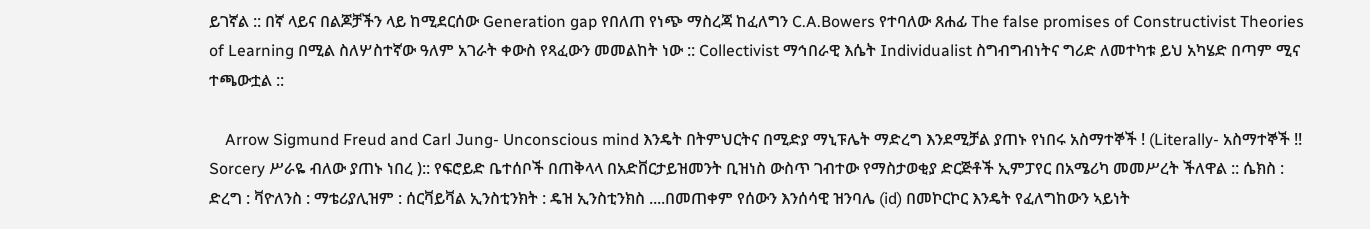ይገኛል :: በኛ ላይና በልጆቻችን ላይ ከሚደርሰው Generation gap የበለጠ የነጭ ማስረጃ ከፈለግን C.A.Bowers የተባለው ጸሐፊ The false promises of Constructivist Theories of Learning በሚል ስለሦስተኛው ዓለም አገራት ቀውስ የጻፈውን መመልከት ነው :: Collectivist ማኅበራዊ እሴት Individualist ስግብግብነትና ግሪድ ለመተካቱ ይህ አካሄድ በጣም ሚና ተጫውቷል ::

    Arrow Sigmund Freud and Carl Jung- Unconscious mind እንዴት በትምህርትና በሚድያ ማኒፑሌት ማድረግ እንደሚቻል ያጠኑ የነበሩ አስማተኞች ! (Literally- አስማተኞች !! Sorcery ሥራዬ ብለው ያጠኑ ነበረ ):: የፍሮይድ ቤተሰቦች በጠቅላላ በአድቨርታይዝመንት ቢዝነስ ውስጥ ገብተው የማስታወቂያ ድርጅቶች ኢምፓየር በአሜሪካ መመሥረት ችለዋል :: ሴክስ : ድረግ : ቫዮለንስ : ማቴሪያሊዝም : ሰርቫይቫል ኢንስቲንክት : ዴዝ ኢንስቲንክስ ....በመጠቀም የሰውን እንሰሳዊ ዝንባሌ (id) በመኮርኮር እንዴት የፈለግከውን ኣይነት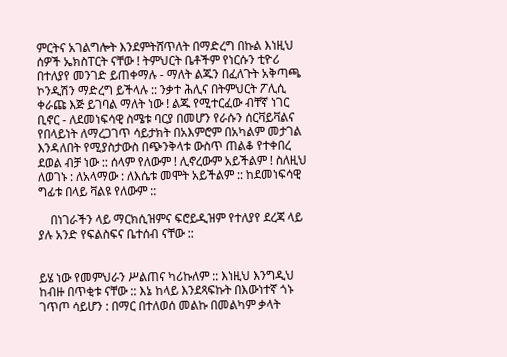ምርትና አገልግሎት እንደምትሸጥለት በማድረግ በኩል እነዚህ ሰዎች ኤክስፐርት ናቸው ! ትምህርት ቤቶችም የነርሱን ቲዮሪ በተለያየ መንገድ ይጠቀማሉ - ማለት ልጁን በፈለጉት አቅጣጫ ኮንዲሽን ማድረግ ይችላሉ :: ንቃተ ሕሊና በትምህርት ፖሊሲ ቀራጩ እጅ ይገባል ማለት ነው ! ልጁ የሚተርፈው ብቸኛ ነገር ቢኖር - ለደመነፍሳዊ ስሜቱ ባርያ በመሆን የራሱን ሰርቫይቫልና የበላይነት ለማረጋገጥ ሳይታክት በአእምሮም በአካልም መታገል እንዳለበት የሚያስታውስ በጭንቅላቱ ውስጥ ጠልቆ የተቀበረ ደወል ብቻ ነው :: ሰላም የለውም ! ሊኖረውም አይችልም ! ስለዚህ ለወገኑ : ለአላማው : ለእሴቱ መሞት አይችልም :: ከደመነፍሳዊ ግፊቱ በላይ ቫልዩ የለውም ::

    በነገራችን ላይ ማርክሲዝምና ፍሮይዲዝም የተለያየ ደረጃ ላይ ያሉ አንድ የፍልስፍና ቤተሰብ ናቸው ::


ይሄ ነው የመምህራን ሥልጠና ካሪኩለም :: እነዚህ እንግዲህ ከብዙ በጥቂቱ ናቸው :: እኔ ከላይ እንደጻፍኩት በእውነተኛ ጎኑ ገጥጦ ሳይሆን : በማር በተለወሰ መልኩ በመልካም ቃላት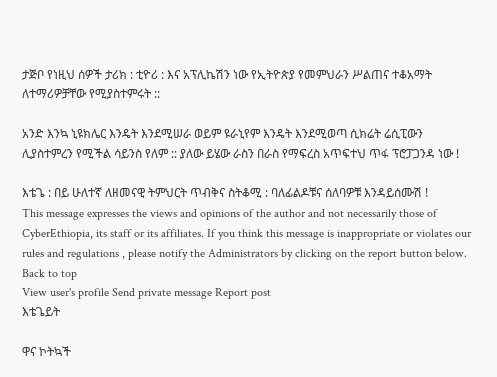ታጅቦ የነዚህ ሰዎች ታሪክ : ቲዮሪ : እና አፕሊኬሽን ነው የኢትዮጵያ የመምህራን ሥልጠና ተቆአማት ለተማሪዎቻቸው የሚያስተምሩት ::

አንድ እንኳ ኒዩክሌር እንዴት እንደሚሠራ ወይም ዩራኒየም እንዴት እንደሚወጣ ሲክሬት ሬሲፒውን ሊያስተምረን የሚችል ሳይንስ የለም :: ያለው ይሄው ራስን በራስ የማፍረስ አጥፍተህ ጥፋ ፕሮፓጋንዳ ነው !

እቴጌ : በይ ሁለተኛ ለዘመናዊ ትምህርት ጥብቅና ስትቆሚ : ባለፊልዶቹና ሰለባዎቹ እንዳይሰሙሽ !
This message expresses the views and opinions of the author and not necessarily those of CyberEthiopia, its staff or its affiliates. If you think this message is inappropriate or violates our rules and regulations , please notify the Administrators by clicking on the report button below.
Back to top
View user's profile Send private message Report post
እቴጌይት

ዋና ኮትኳች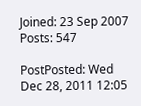Joined: 23 Sep 2007
Posts: 547

PostPosted: Wed Dec 28, 2011 12:05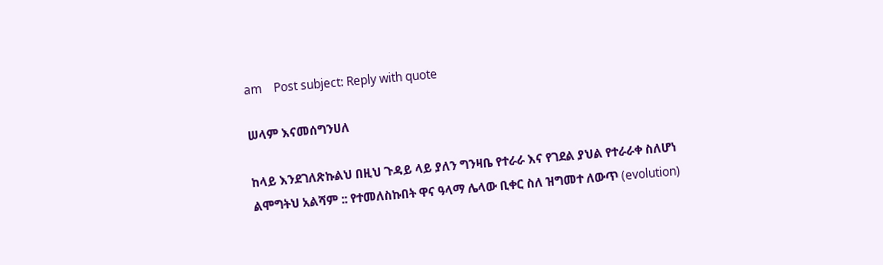am    Post subject: Reply with quote

ሠላም እናመሰግንሀለ

ከላይ እንደገለጽኩልህ በዚህ ጉዳይ ላይ ያለን ግንዛቤ የተራራ እና የገደል ያህል የተራራቀ ስለሆነ ልሞግትህ አልሻም :: የተመለስኩበት ዋና ዓላማ ሌላው ቢቀር ስለ ዝግመተ ለውጥ (evolution)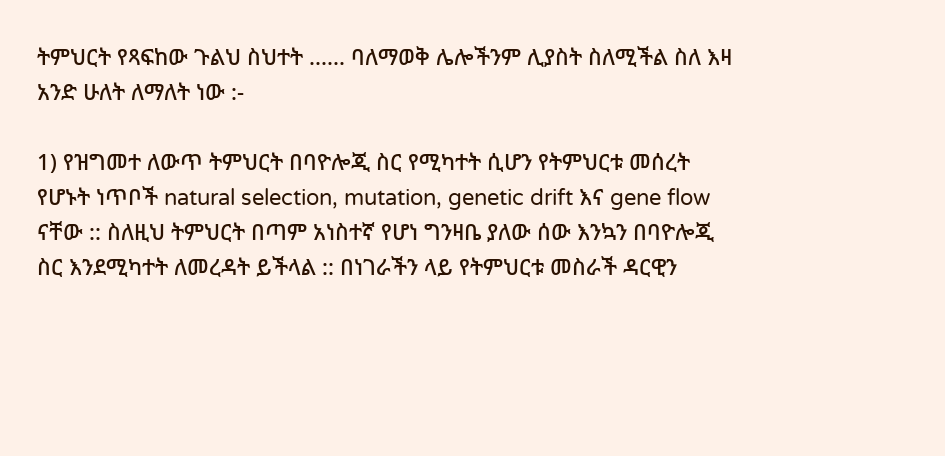ትምህርት የጻፍከው ጉልህ ስህተት ...... ባለማወቅ ሌሎችንም ሊያስት ስለሚችል ስለ እዛ አንድ ሁለት ለማለት ነው :-

1) የዝግመተ ለውጥ ትምህርት በባዮሎጂ ስር የሚካተት ሲሆን የትምህርቱ መሰረት የሆኑት ነጥቦች natural selection, mutation, genetic drift እና gene flow ናቸው :: ስለዚህ ትምህርት በጣም አነስተኛ የሆነ ግንዛቤ ያለው ሰው እንኳን በባዮሎጂ ስር እንደሚካተት ለመረዳት ይችላል :: በነገራችን ላይ የትምህርቱ መስራች ዳርዊን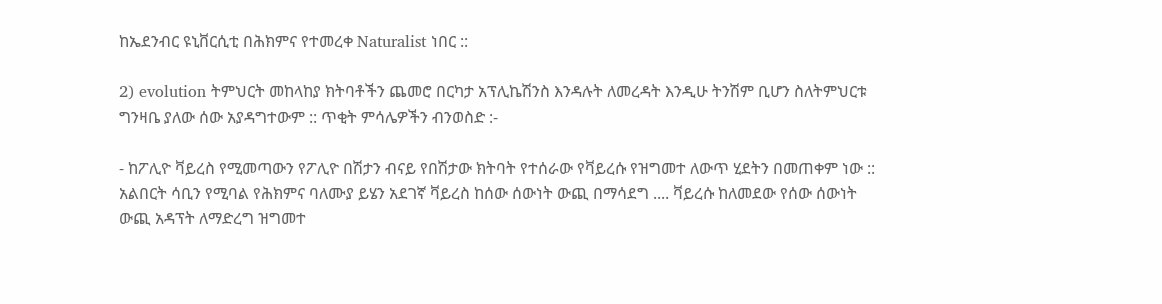ከኤደንብር ዩኒቨርሲቲ በሕክምና የተመረቀ Naturalist ነበር ::

2) evolution ትምህርት መከላከያ ክትባቶችን ጨመሮ በርካታ አፕሊኬሽንስ እንዳሉት ለመረዳት እንዲሁ ትንሽም ቢሆን ስለትምህርቱ ግንዛቤ ያለው ሰው አያዳግተውም :: ጥቂት ምሳሌዎችን ብንወስድ :-

- ከፖሊዮ ቫይረስ የሚመጣውን የፖሊዮ በሽታን ብናይ የበሽታው ክትባት የተሰራው የቫይረሱ የዝግመተ ለውጥ ሂደትን በመጠቀም ነው :: አልበርት ሳቢን የሚባል የሕክምና ባለሙያ ይሄን አደገኛ ቫይረስ ከሰው ሰውነት ውጪ በማሳደግ .... ቫይረሱ ከለመደው የሰው ሰውነት ውጪ አዳፕት ለማድረግ ዝግመተ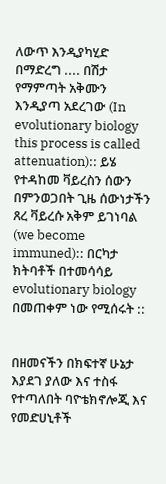ለውጥ እንዲያካሂድ በማድረግ .... በሽታ የማምጣት አቅሙን እንዲያጣ አደረገው (In evolutionary biology this process is called attenuation):: ይሄ የተዳከመ ቫይረስን ሰውን በምንወጋበት ጊዜ ሰውነታችን ጸረ ቫይረሱ አቅም ይገነባል (we become immuned):: በርካታ ክትባቶች በተመሳሳይ evolutionary biology በመጠቀም ነው የሚሰሩት ::


በዘመናችን በክፍተኛ ሁኔታ እያደገ ያለው እና ተስፋ የተጣለበት ባዮቴክኖሎጂ እና የመድሀኒቶች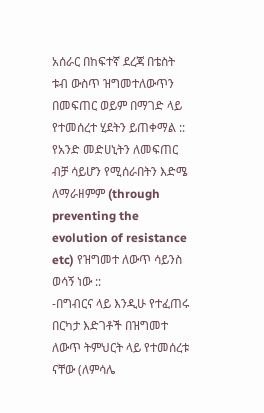አሰራር በከፍተኛ ደረጃ በቴስት ቱብ ውስጥ ዝግመተለውጥን በመፍጠር ወይም በማገድ ላይ የተመሰረተ ሂደትን ይጠቀማል :: የአንድ መድሀኒትን ለመፍጠር ብቻ ሳይሆን የሚሰራበትን እድሜ ለማራዘምም (through preventing the evolution of resistance etc) የዝግመተ ለውጥ ሳይንስ ወሳኝ ነው ::
-በግብርና ላይ እንዲሁ የተፈጠሩ በርካታ እድገቶች በዝግመተ ለውጥ ትምህርት ላይ የተመሰረቱ ናቸው (ለምሳሌ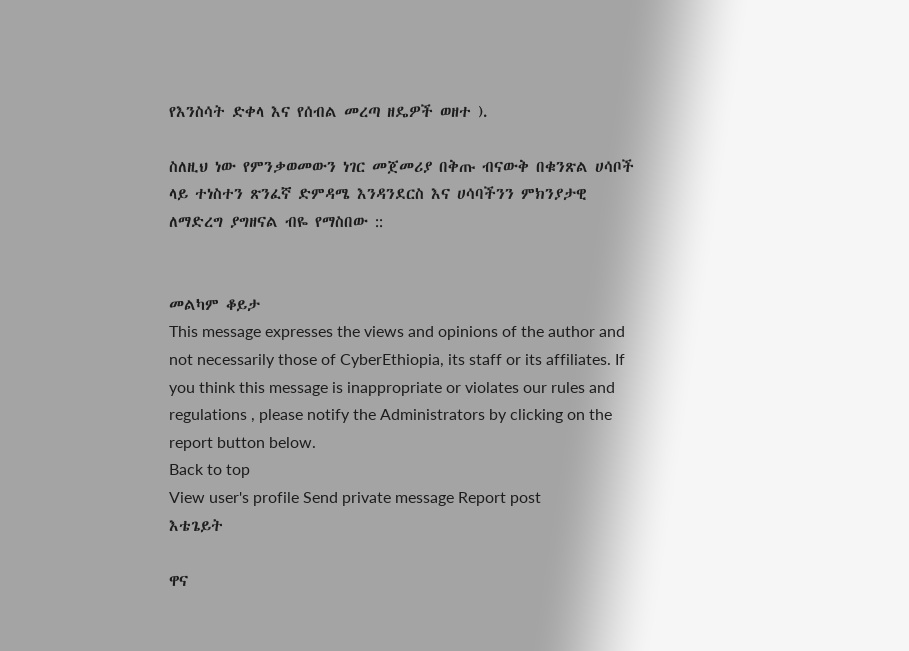የእንስሳት ድቀላ እና የሰብል መረጣ ዘዴዎች ወዘተ ).

ስለዚህ ነው የምንቃወመውን ነገር መጀመሪያ በቅጡ ብናውቅ በቁንጽል ሀሳቦች ላይ ተነስተን ጽንፈኛ ድምዳሜ እንዳንደርስ እና ሀሳባችንን ምክንያታዊ ለማድረግ ያግዘናል ብዬ የማስበው ::


መልካም ቆይታ
This message expresses the views and opinions of the author and not necessarily those of CyberEthiopia, its staff or its affiliates. If you think this message is inappropriate or violates our rules and regulations , please notify the Administrators by clicking on the report button below.
Back to top
View user's profile Send private message Report post
እቴጌይት

ዋና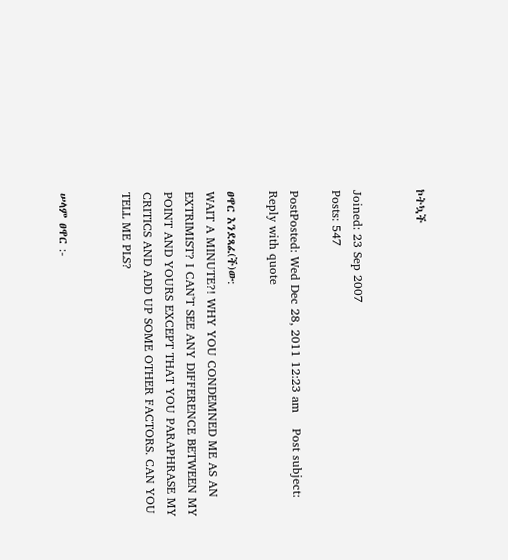ኮትኳች


Joined: 23 Sep 2007
Posts: 547

PostPosted: Wed Dec 28, 2011 12:23 am    Post subject: Reply with quote

ፀዋር እንደጻፈ(ች)ው:
WAIT A MINUTE?! WHY YOU CONDEMNED ME AS AN EXTRIMIST? I CAN'T SEE ANY DIFFERENCE BETWEEN MY POINT AND YOURS EXCEPT THAT YOU PARAPHRASE MY CRITICS AND ADD UP SOME OTHER FACTORS. CAN YOU TELL ME PLS?


ሠላም ፀዋር :-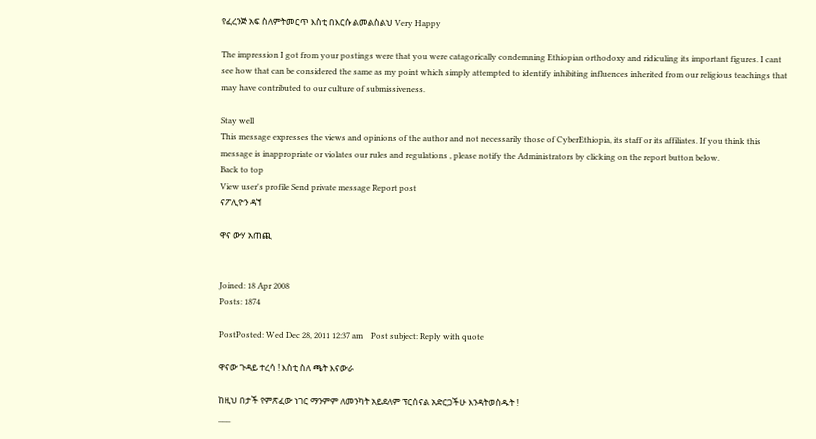የፈረንጅ አፍ ስለምትመርጥ እስቲ በእርሱ ልመልስልህ Very Happy

The impression I got from your postings were that you were catagorically condemning Ethiopian orthodoxy and ridiculing its important figures. I cant see how that can be considered the same as my point which simply attempted to identify inhibiting influences inherited from our religious teachings that may have contributed to our culture of submissiveness.

Stay well
This message expresses the views and opinions of the author and not necessarily those of CyberEthiopia, its staff or its affiliates. If you think this message is inappropriate or violates our rules and regulations , please notify the Administrators by clicking on the report button below.
Back to top
View user's profile Send private message Report post
ናፖሊዮን ዳኘ

ዋና ውሃ አጠጪ


Joined: 18 Apr 2008
Posts: 1874

PostPosted: Wed Dec 28, 2011 12:37 am    Post subject: Reply with quote

ዋናው ጉዳይ ተረሳ ! እስቲ ስለ ጫት እናውራ

ከዚህ በታች የምጽፈው ነገር ማንምም ለመንካት አይደለም ፕርሰናል አድርጋችሁ እንዳትወስዱት !
___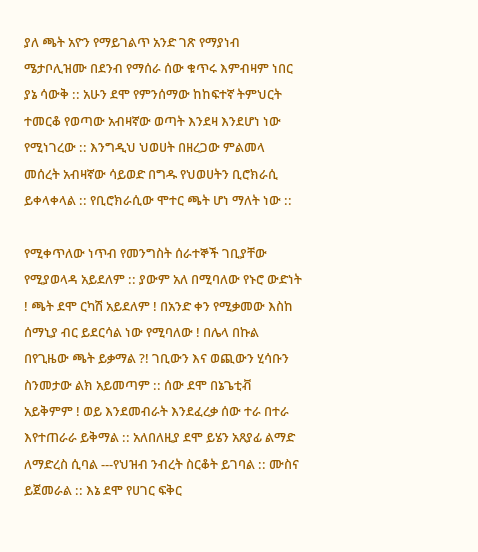ያለ ጫት አዮን የማይገልጥ አንድ ገጽ የማያነብ ሜታቦሊዝሙ በደንብ የማሰራ ሰው ቁጥሩ እምብዛም ነበር ያኔ ሳውቅ :: አሁን ደሞ የምንሰማው ከከፍተኛ ትምህርት ተመርቆ የወጣው አብዛኛው ወጣት እንደዛ እንደሆነ ነው የሚነገረው :: እንግዲህ ህወሀት በዘረጋው ምልመላ መሰረት አብዛኛው ሳይወድ በግዱ የህወሀትን ቢሮክራሲ ይቀላቀላል :: የቢሮክራሲው ሞተር ጫት ሆነ ማለት ነው ::

የሚቀጥለው ነጥብ የመንግስት ሰራተኞች ገቢያቸው የሚያወላዳ አይደለም :: ያውም አለ በሚባለው የኑሮ ውድነት ! ጫት ደሞ ርካሽ አይደለም ! በአንድ ቀን የሚቃመው እስከ ሰማኒያ ብር ይደርሳል ነው የሚባለው ! በሌላ በኩል በየጊዜው ጫት ይቃማል ?! ገቢውን እና ወጪውን ሂሳቡን ስንመታው ልክ አይመጣም :: ሰው ደሞ በኔጌቲቭ አይቅምም ! ወይ እንደመብራት እንደፈረቃ ሰው ተራ በተራ እየተጠራራ ይቅማል :: አለበለዚያ ደሞ ይሄን አጸያፊ ልማድ ለማድረስ ሲባል ---የህዝብ ንብረት ስርቆት ይገባል :: ሙስና ይጀመራል :: እኔ ደሞ የሀገር ፍቅር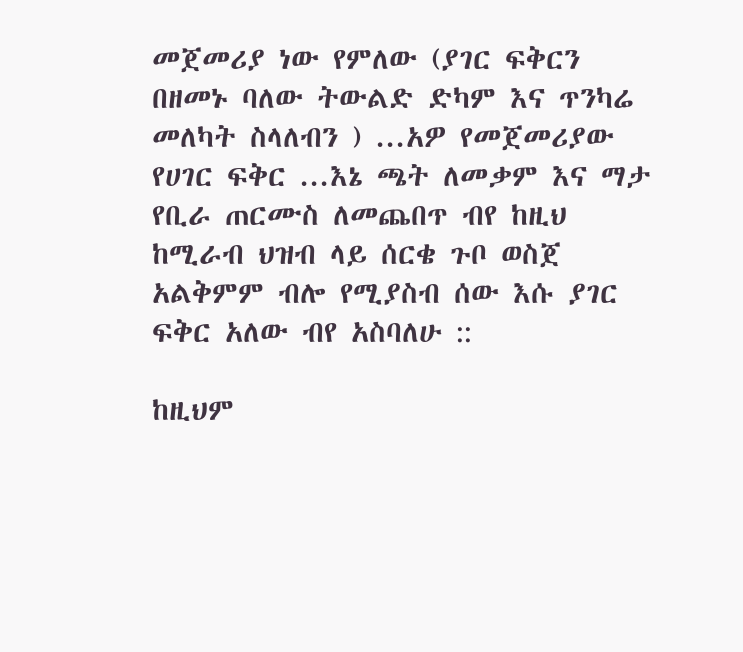መጀመሪያ ነው የምለው (ያገር ፍቅርን በዘመኑ ባለው ትውልድ ድካም እና ጥንካሬ መለካት ስላለብን ) ...አዎ የመጀመሪያው የሀገር ፍቅር ...እኔ ጫት ለመቃም እና ማታ የቢራ ጠርሙስ ለመጨበጥ ብየ ከዚህ ከሚራብ ህዝብ ላይ ሰርቄ ጉቦ ወስጀ አልቅምም ብሎ የሚያስብ ሰው እሱ ያገር ፍቅር አለው ብየ አስባለሁ ::

ከዚህም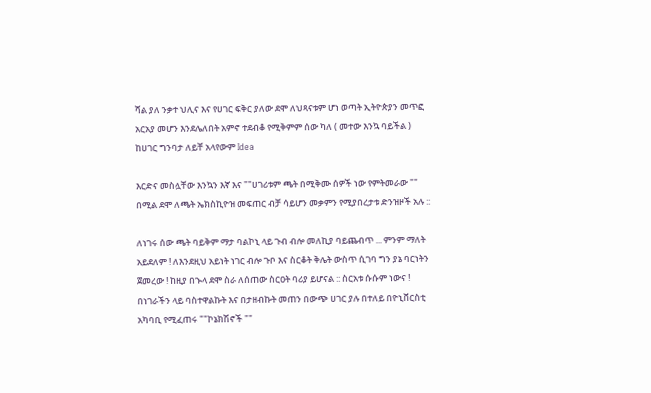ሻል ያለ ንቃተ ህሊና እና የሀገር ፍቅር ያለው ደሞ ለህጻናቱም ሆነ ወጣት ኢትዮጵያን መጥፎ አርአያ መሆን እንደሌለበት አምኖ ተደብቆ የሚቅምም ሰው ካለ ( መተው እንኳ ባይችል ) ከሀገር ግንባታ ለይቸ አላየውም Idea

እርድና መስሏቸው እንኳን እኛ እና ""ሀገሪቱም ጫት በሚቅሙ ሰዎች ነው የምትመራው "" በሚል ደሞ ለጫት ኤክስኪዮዝ መፍጠር ብቻ ሳይሆን መቃምን የሚያበረታቱ ድንዝዞች አሉ ::

ለነገሩ ሰው ጫት ባይቅም ማታ ባልኮኒ ላይ ጉብ ብሎ መለኪያ ባይጨብጥ ... ምንም ማለት አይደለም ! ለእንደዚህ አይነት ነገር ብሎ ጉቦ እና ስርቆት ቅሌት ውስጥ ሲገባ ግን ያኔ ባርነትን ጀመረው ! ከዚያ በኍላ ደሞ ስራ ለሰጠው ስርዐት ባሪያ ይሆናል :: ስርአቱ ሱሱም ነውና ! በነገራችን ላይ ባስተዋልኩት እና በታዘብኩት መጠን በውጭ ሀገር ያሉ በተለይ በዮኒቨርስቲ አካባቢ የሚፈጠሩ ""ኮኔክሽኖች ""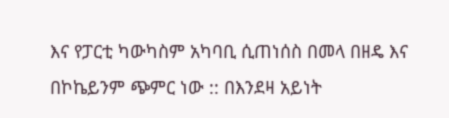እና የፓርቲ ካውካስም አካባቢ ሲጠነሰስ በመላ በዘዴ እና በኮኬይንም ጭምር ነው :: በእንደዛ አይነት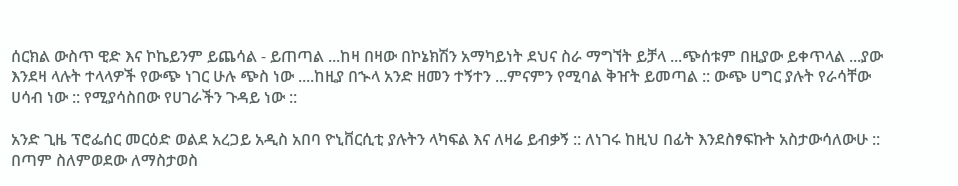ሰርክል ውስጥ ዊድ እና ኮኬይንም ይጨሳል - ይጠጣል ...ከዛ በዛው በኮኔክሽን አማካይነት ደህና ስራ ማግኘት ይቻላ ...ጭሰቱም በዚያው ይቀጥላል ...ያው እንደዛ ላሉት ተላላዎች የውጭ ነገር ሁሉ ጭስ ነው ....ከዚያ በኍላ አንድ ዘመን ተኝተን ...ምናምን የሚባል ቅዠት ይመጣል :: ውጭ ሀግር ያሉት የራሳቸው ሀሳብ ነው :: የሚያሳስበው የሀገራችን ጉዳይ ነው ::

አንድ ጊዜ ፕሮፌሰር መርዕድ ወልደ አረጋይ አዲስ አበባ ዮኒቨርሲቲ ያሉትን ላካፍል እና ለዛሬ ይብቃኝ :: ለነገሩ ከዚህ በፊት እንደስፃፍኩት አስታውሳለውሁ :: በጣም ስለምወደው ለማስታወስ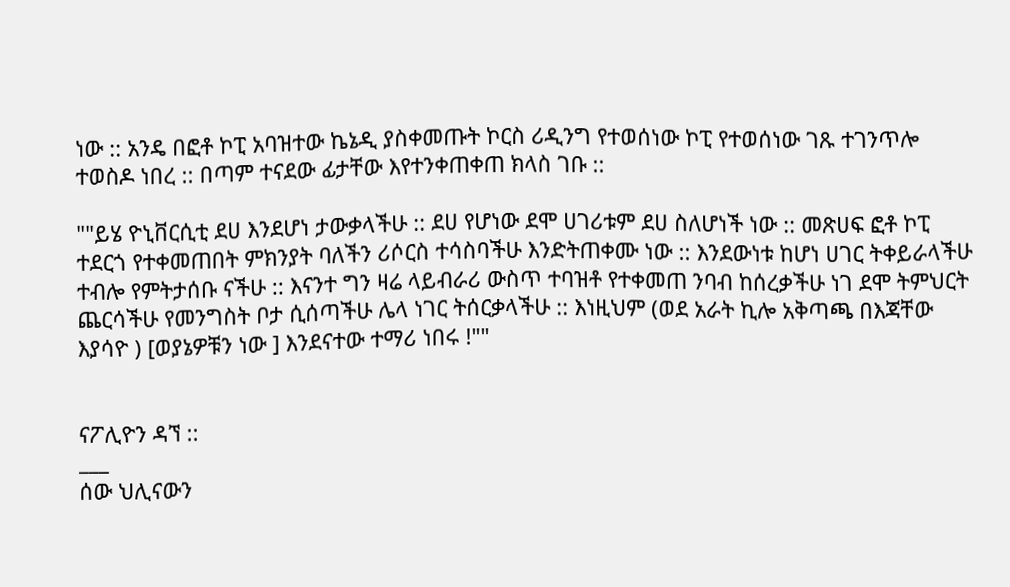ነው :: አንዴ በፎቶ ኮፒ አባዝተው ኬኔዲ ያስቀመጡት ኮርስ ሪዲንግ የተወሰነው ኮፒ የተወሰነው ገጹ ተገንጥሎ ተወስዶ ነበረ :: በጣም ተናደው ፊታቸው እየተንቀጠቀጠ ክላስ ገቡ ::

""ይሄ ዮኒቨርሲቲ ደሀ እንደሆነ ታውቃላችሁ :: ደሀ የሆነው ደሞ ሀገሪቱም ደሀ ስለሆነች ነው :: መጽሀፍ ፎቶ ኮፒ ተደርጎ የተቀመጠበት ምክንያት ባለችን ሪሶርስ ተሳስባችሁ እንድትጠቀሙ ነው :: እንደውነቱ ከሆነ ሀገር ትቀይራላችሁ ተብሎ የምትታሰቡ ናችሁ :: እናንተ ግን ዛሬ ላይብራሪ ውስጥ ተባዝቶ የተቀመጠ ንባብ ከሰረቃችሁ ነገ ደሞ ትምህርት ጨርሳችሁ የመንግስት ቦታ ሲሰጣችሁ ሌላ ነገር ትሰርቃላችሁ :: እነዚህም (ወደ አራት ኪሎ አቅጣጫ በእጃቸው እያሳዮ ) [ወያኔዎቹን ነው ] እንደናተው ተማሪ ነበሩ !""


ናፖሊዮን ዳኘ ::
___
ሰው ህሊናውን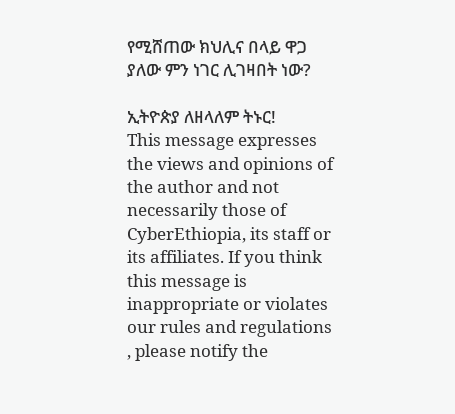የሚሸጠው ክህሊና በላይ ዋጋ ያለው ምን ነገር ሊገዛበት ነው?

ኢትዮጵያ ለዘላለም ትኑር!
This message expresses the views and opinions of the author and not necessarily those of CyberEthiopia, its staff or its affiliates. If you think this message is inappropriate or violates our rules and regulations , please notify the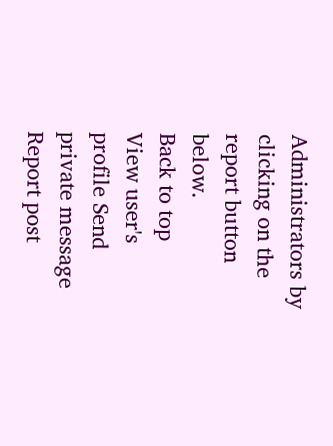Administrators by clicking on the report button below.
Back to top
View user's profile Send private message Report post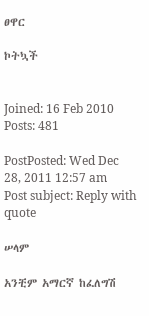ፀዋር

ኮትኳች


Joined: 16 Feb 2010
Posts: 481

PostPosted: Wed Dec 28, 2011 12:57 am    Post subject: Reply with quote

ሠላም

አንቺም አማርኛ ከፈለግሽ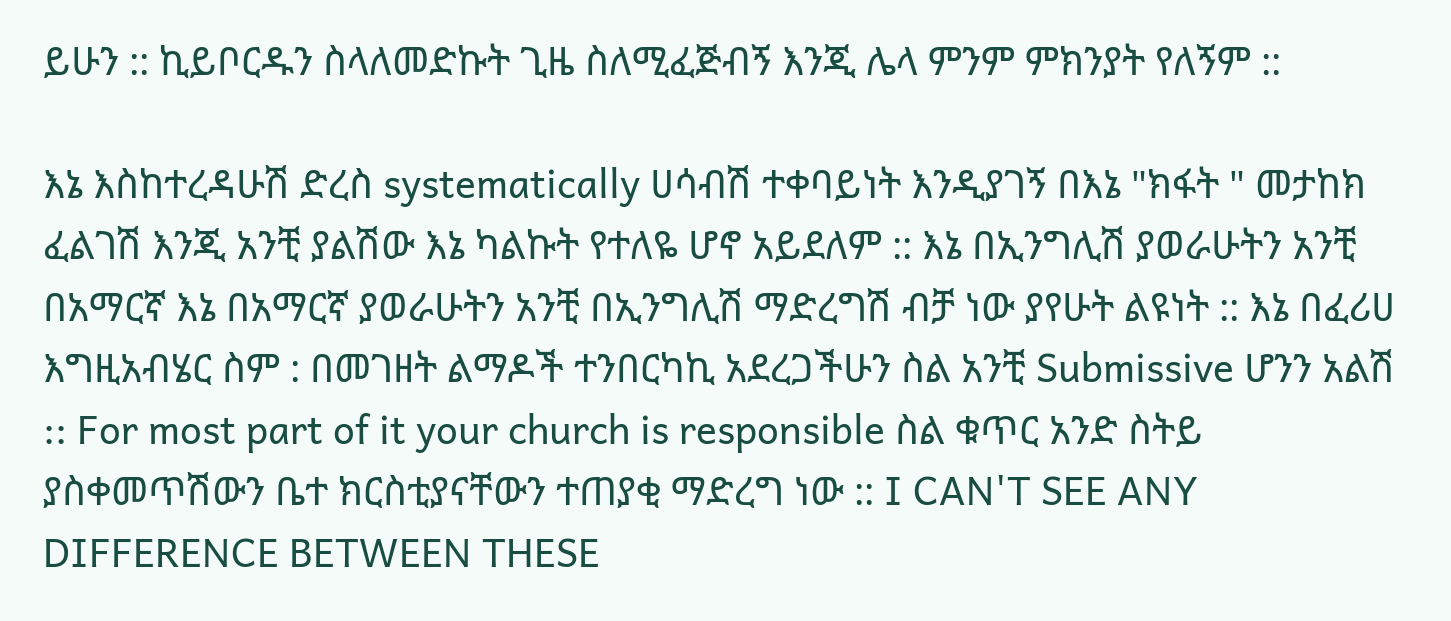ይሁን :: ኪይቦርዱን ስላለመድኩት ጊዜ ስለሚፈጅብኝ እንጂ ሌላ ምንም ምክንያት የለኝም ::

እኔ እስከተረዳሁሽ ድረስ systematically ሀሳብሽ ተቀባይነት እንዲያገኝ በእኔ "ክፋት " መታከክ ፈልገሽ እንጂ አንቺ ያልሽው እኔ ካልኩት የተለዬ ሆኖ አይደለም :: እኔ በኢንግሊሽ ያወራሁትን አንቺ በአማርኛ እኔ በአማርኛ ያወራሁትን አንቺ በኢንግሊሽ ማድረግሽ ብቻ ነው ያየሁት ልዩነት :: እኔ በፈሪሀ እግዚአብሄር ስም : በመገዘት ልማዶች ተንበርካኪ አደረጋችሁን ስል አንቺ Submissive ሆንን አልሽ :: For most part of it your church is responsible ስል ቁጥር አንድ ስትይ ያስቀመጥሽውን ቤተ ክርስቲያናቸውን ተጠያቂ ማድረግ ነው :: I CAN'T SEE ANY DIFFERENCE BETWEEN THESE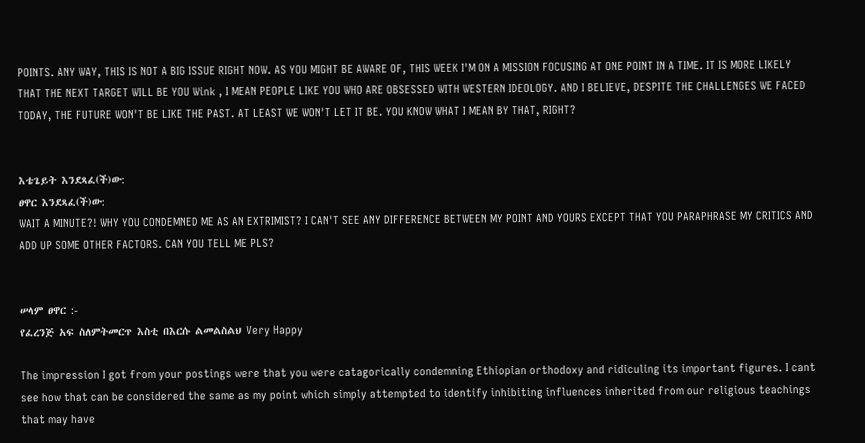POINTS. ANY WAY, THIS IS NOT A BIG ISSUE RIGHT NOW. AS YOU MIGHT BE AWARE OF, THIS WEEK I'M ON A MISSION FOCUSING AT ONE POINT IN A TIME. IT IS MORE LIKELY THAT THE NEXT TARGET WILL BE YOU Wink , I MEAN PEOPLE LIKE YOU WHO ARE OBSESSED WITH WESTERN IDEOLOGY. AND I BELIEVE, DESPITE THE CHALLENGES WE FACED TODAY, THE FUTURE WON'T BE LIKE THE PAST. AT LEAST WE WON'T LET IT BE. YOU KNOW WHAT I MEAN BY THAT, RIGHT?


እቴጌይት እንደጻፈ(ች)ው:
ፀዋር እንደጻፈ(ች)ው:
WAIT A MINUTE?! WHY YOU CONDEMNED ME AS AN EXTRIMIST? I CAN'T SEE ANY DIFFERENCE BETWEEN MY POINT AND YOURS EXCEPT THAT YOU PARAPHRASE MY CRITICS AND ADD UP SOME OTHER FACTORS. CAN YOU TELL ME PLS?


ሠላም ፀዋር :-
የፈረንጅ አፍ ስለምትመርጥ እስቲ በእርሱ ልመልስልህ Very Happy

The impression I got from your postings were that you were catagorically condemning Ethiopian orthodoxy and ridiculing its important figures. I cant see how that can be considered the same as my point which simply attempted to identify inhibiting influences inherited from our religious teachings that may have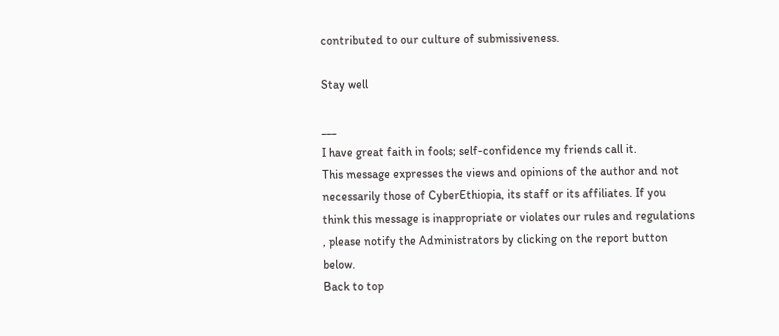contributed to our culture of submissiveness.

Stay well

___
I have great faith in fools; self-confidence my friends call it.
This message expresses the views and opinions of the author and not necessarily those of CyberEthiopia, its staff or its affiliates. If you think this message is inappropriate or violates our rules and regulations , please notify the Administrators by clicking on the report button below.
Back to top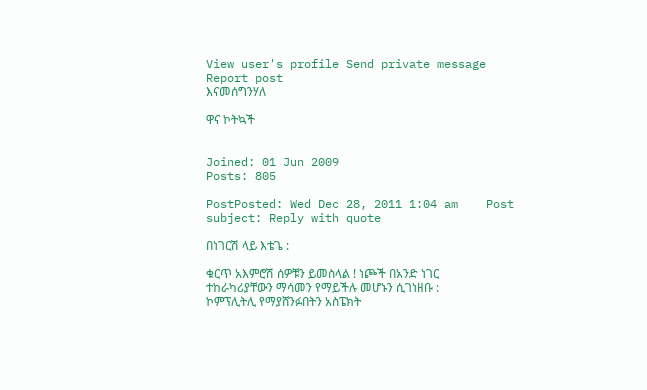View user's profile Send private message Report post
እናመሰግንሃለ

ዋና ኮትኳች


Joined: 01 Jun 2009
Posts: 805

PostPosted: Wed Dec 28, 2011 1:04 am    Post subject: Reply with quote

በነገርሽ ላይ እቴጌ :

ቁርጥ አእምሮሽ ሰዎቹን ይመስላል ! ነጮች በአንድ ነገር ተከራካሪያቸውን ማሳመን የማይችሉ መሆኑን ሲገነዘቡ : ኮምፕሊትሊ የማያሸንፉበትን አስፔክት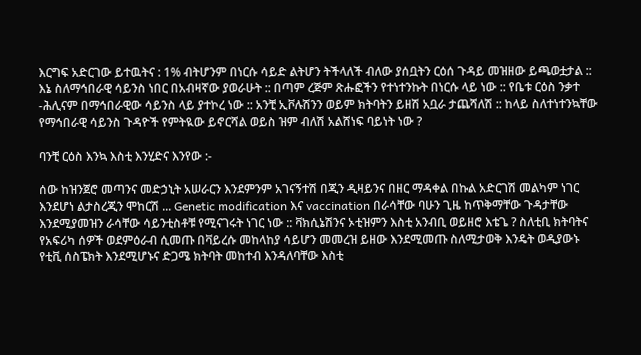እርግፍ አድርገው ይተዉትና : 1% ብትሆንም በነርሱ ሳይድ ልትሆን ትችላለች ብለው ያሰቧትን ርዕሰ ጉዳይ መዝዘው ይጫወቷታል :: እኔ ስለማኅበራዊ ሳይንስ ነበር በአብዛኛው ያወራሁት :: በጣም ረጅም ጽሑፎችን የተነተንኩት በነርሱ ላይ ነው :: የቤቱ ርዕስ ንቃተ -ሕሊናም በማኅበራዊው ሳይንስ ላይ ያተኮረ ነው :: አንቺ ኢቮሉሽንን ወይም ክትባትን ይዘሽ አቧራ ታጨሻለሽ :: ከላይ ስለተነተንኳቸው የማኅበራዊ ሳይንስ ጉዳዮች የምትዪው ይኖርሻል ወይስ ዝም ብለሽ አልሸነፍ ባይነት ነው ?

ባንቺ ርዕስ እንኳ እስቲ እንሂድና እንየው :-

ሰው ከዝንጀሮ መጣንና መድኃኒት አሠራርን እንደምንም አገናኝተሽ በጂን ዲዛይንና በዘር ማዳቀል በኩል አድርገሽ መልካም ነገር እንደሆነ ልታስረጂን ሞከርሽ ... Genetic modification እና vaccination በራሳቸው ባሁን ጊዜ ከጥቅማቸው ጉዳታቸው እንደሚያመዝን ራሳቸው ሳይንቲስቶቹ የሚናገሩት ነገር ነው :: ቫክሲኔሽንና ኦቲዝምን እስቲ አንብቢ ወይዘሮ እቴጌ ? ስለቲቢ ክትባትና የአፍሪካ ሰዎች ወደምዕራብ ሲመጡ በቫይረሱ መከላከያ ሳይሆን መመረዝ ይዘው እንደሚመጡ ስለሚታወቅ እንዴት ወዲያውኑ የቲቪ ሰስፔክት እንደሚሆኑና ድጋሜ ክትባት መከተብ እንዳለባቸው እስቲ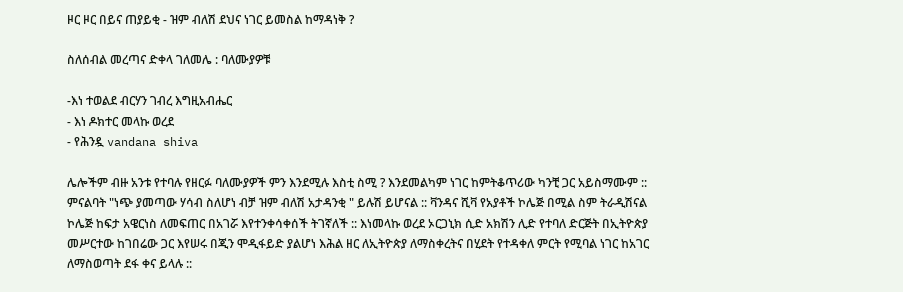ዞር ዞር በይና ጠያይቂ - ዝም ብለሽ ደህና ነገር ይመስል ከማዳነቅ ?

ስለሰብል መረጣና ድቀላ ገለመሌ : ባለሙያዎቹ

-እነ ተወልደ ብርሃን ገብረ እግዚአብሔር
- እነ ዶክተር መላኩ ወረደ
- የሕንዷ vandana shiva

ሌሎችም ብዙ አንቱ የተባሉ የዘርፉ ባለሙያዎች ምን እንደሚሉ እስቲ ስሚ ? እንደመልካም ነገር ከምትቆጥሪው ካንቺ ጋር አይስማሙም :: ምናልባት "ነጭ ያመጣው ሃሳብ ስለሆነ ብቻ ዝም ብለሽ አታዳንቂ " ይሉሽ ይሆናል :: ቫንዳና ሺቫ የአያቶች ኮሌጅ በሚል ስም ትራዲሽናል ኮሌጅ ከፍታ አዌርነስ ለመፍጠር በአገሯ እየተንቀሳቀሰች ትገኛለች :: እነመላኩ ወረደ ኦርጋኒክ ሲድ አክሽን ሊድ የተባለ ድርጅት በኢትዮጵያ መሥርተው ከገበሬው ጋር እየሠሩ በጂን ሞዲፋይድ ያልሆነ እሕል ዘር ለኢትዮጵያ ለማስቀረትና በሂደት የተዳቀለ ምርት የሚባል ነገር ከአገር ለማስወጣት ደፋ ቀና ይላሉ ::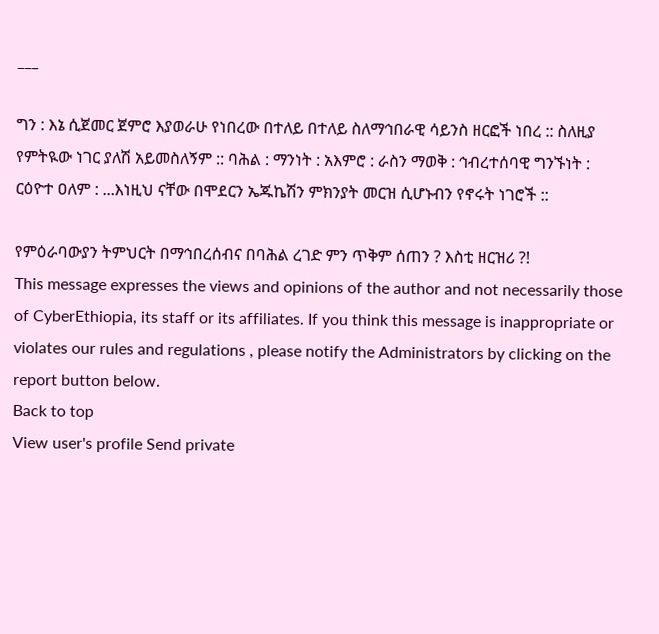___

ግን : እኔ ሲጀመር ጀምሮ እያወራሁ የነበረው በተለይ በተለይ ስለማኅበራዊ ሳይንስ ዘርፎች ነበረ :: ስለዚያ የምትዪው ነገር ያለሽ አይመስለኝም :: ባሕል : ማንነት : አእምሮ : ራስን ማወቅ : ኅብረተሰባዊ ግንኙነት : ርዕዮተ ዐለም : ...እነዚህ ናቸው በሞደርን ኤጁኬሽን ምክንያት መርዝ ሲሆኑብን የኖሩት ነገሮች ::

የምዕራባውያን ትምህርት በማኅበረሰብና በባሕል ረገድ ምን ጥቅም ሰጠን ? እስቲ ዘርዝሪ ?!
This message expresses the views and opinions of the author and not necessarily those of CyberEthiopia, its staff or its affiliates. If you think this message is inappropriate or violates our rules and regulations , please notify the Administrators by clicking on the report button below.
Back to top
View user's profile Send private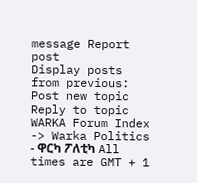message Report post
Display posts from previous:
Post new topic   Reply to topic    WARKA Forum Index -> Warka Politics - ዋርካ ፖለቲካ All times are GMT + 1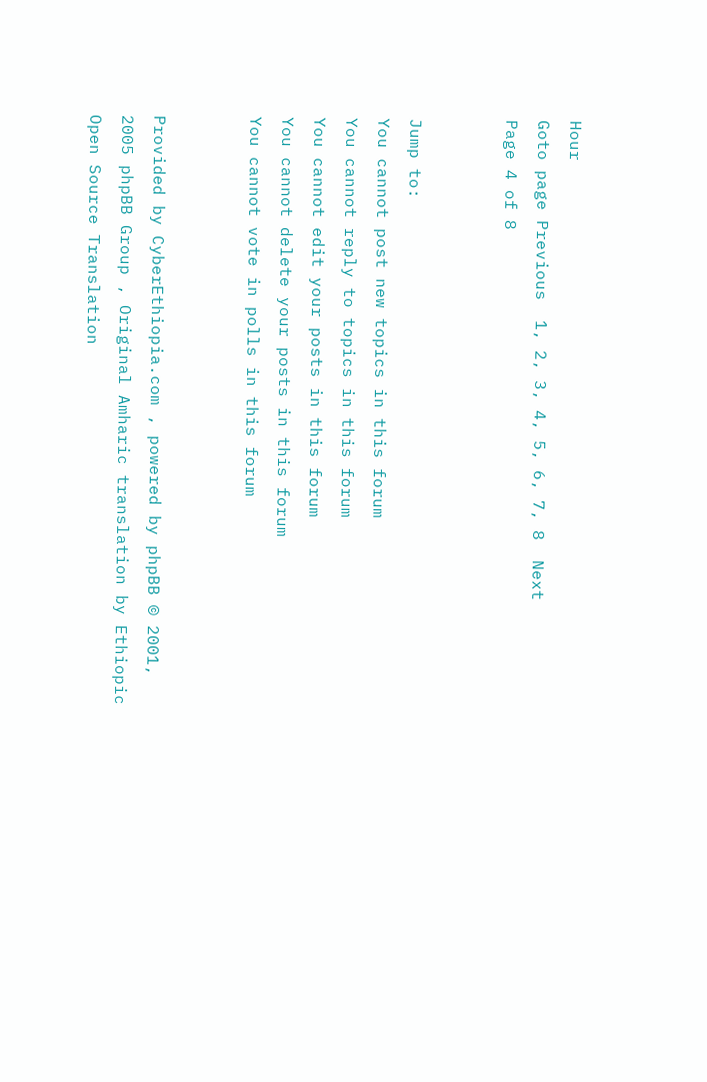Hour
Goto page Previous  1, 2, 3, 4, 5, 6, 7, 8  Next
Page 4 of 8


Jump to:
You cannot post new topics in this forum
You cannot reply to topics in this forum
You cannot edit your posts in this forum
You cannot delete your posts in this forum
You cannot vote in polls in this forum


Provided by CyberEthiopia.com , powered by phpBB © 2001, 2005 phpBB Group , Original Amharic translation by Ethiopic Open Source Translation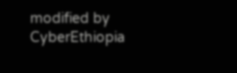modified by CyberEthiopia